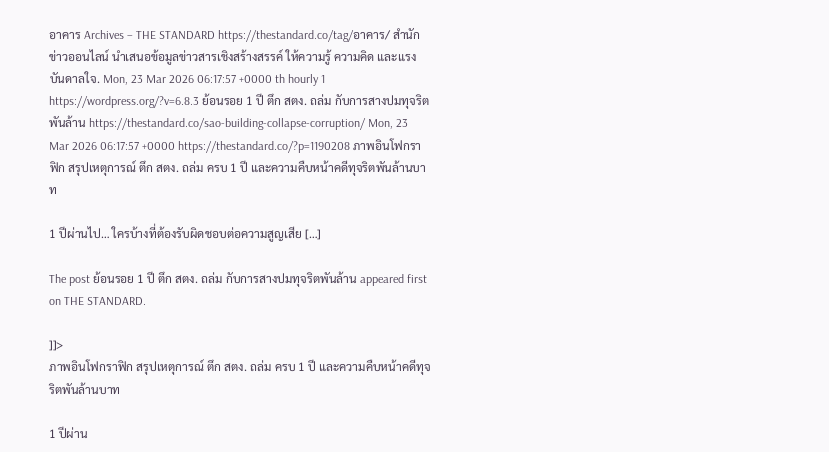อาคาร Archives – THE STANDARD https://thestandard.co/tag/อาคาร/ สำนักข่าวออนไลน์ นำเสนอข้อมูลข่าวสารเชิงสร้างสรรค์ ให้ความรู้ ความคิด และแรงบันดาลใจ. Mon, 23 Mar 2026 06:17:57 +0000 th hourly 1 https://wordpress.org/?v=6.8.3 ย้อนรอย 1 ปี ตึก สตง. ถล่ม กับการสางปมทุจริตพันล้าน https://thestandard.co/sao-building-collapse-corruption/ Mon, 23 Mar 2026 06:17:57 +0000 https://thestandard.co/?p=1190208 ภาพอินโฟกราฟิก สรุปเหตุการณ์ ตึก สตง. ถล่ม ครบ 1 ปี และความคืบหน้าคดีทุจริตพันล้านบาท

1 ปีผ่านไป… ใครบ้างที่ต้องรับผิดชอบต่อความสูญเสีย […]

The post ย้อนรอย 1 ปี ตึก สตง. ถล่ม กับการสางปมทุจริตพันล้าน appeared first on THE STANDARD.

]]>
ภาพอินโฟกราฟิก สรุปเหตุการณ์ ตึก สตง. ถล่ม ครบ 1 ปี และความคืบหน้าคดีทุจริตพันล้านบาท

1 ปีผ่าน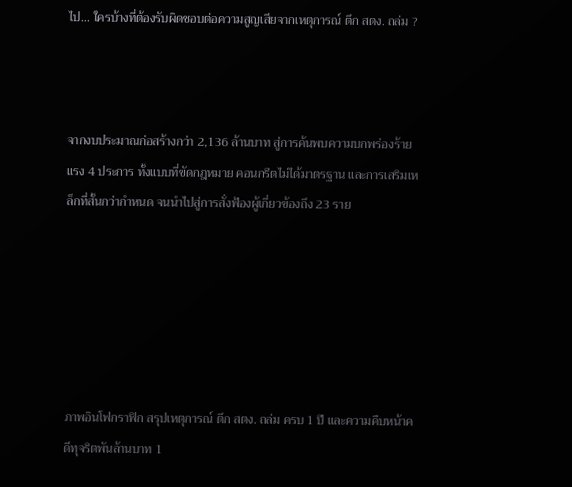ไป… ใครบ้างที่ต้องรับผิดชอบต่อความสูญเสียจากเหตุการณ์ ตึก สตง. ถล่ม ?



จากงบประมาณก่อสร้างกว่า 2,136 ล้านบาท สู่การค้นพบความบกพร่องร้ายแรง 4 ประการ ทั้งแบบที่ขัดกฎหมาย คอนกรีตไม่ได้มาตรฐาน และการเสริมเหล็กที่สั้นกว่ากำหนด จนนำไปสู่การสั่งฟ้องผู้เกี่ยวข้องถึง 23 ราย






ภาพอินโฟกราฟิก สรุปเหตุการณ์ ตึก สตง. ถล่ม ครบ 1 ปี และความคืบหน้าคดีทุจริตพันล้านบาท 1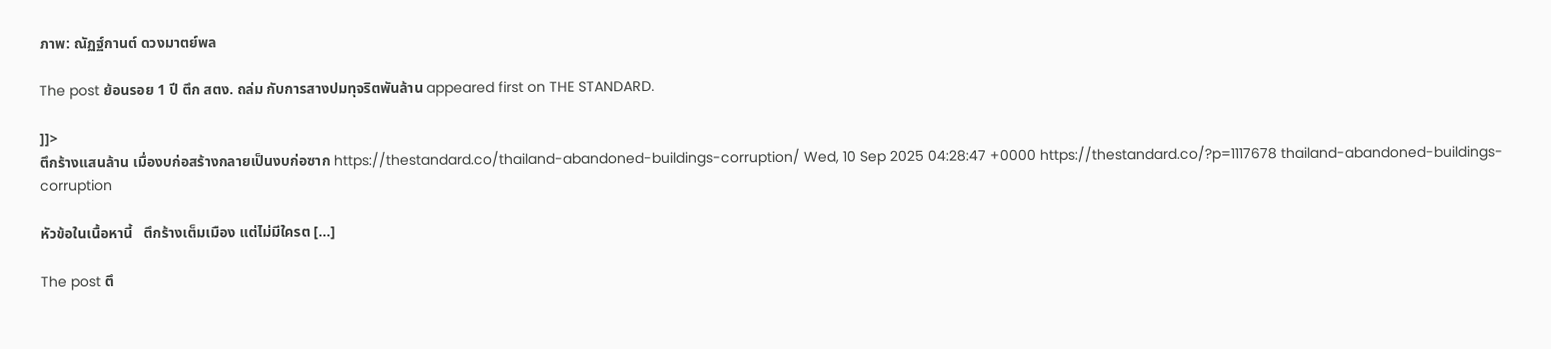ภาพ: ณัฏฐ์กานต์ ดวงมาตย์พล

The post ย้อนรอย 1 ปี ตึก สตง. ถล่ม กับการสางปมทุจริตพันล้าน appeared first on THE STANDARD.

]]>
ตึกร้างแสนล้าน เมื่องบก่อสร้างกลายเป็นงบก่อซาก https://thestandard.co/thailand-abandoned-buildings-corruption/ Wed, 10 Sep 2025 04:28:47 +0000 https://thestandard.co/?p=1117678 thailand-abandoned-buildings-corruption

หัวข้อในเนื้อหานี้   ตึกร้างเต็มเมือง แต่ไม่มีใครต […]

The post ตึ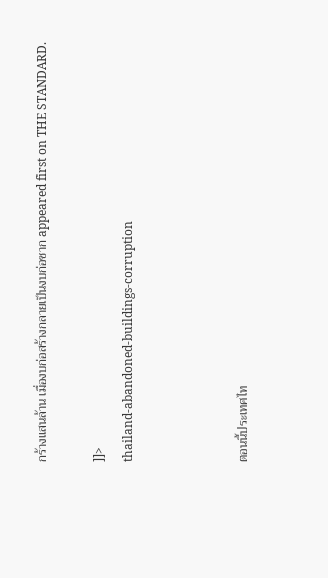กร้างแสนล้าน เมื่องบก่อสร้างกลายเป็นงบก่อซาก appeared first on THE STANDARD.

]]>
thailand-abandoned-buildings-corruption



ตอนนี้ประเทศไท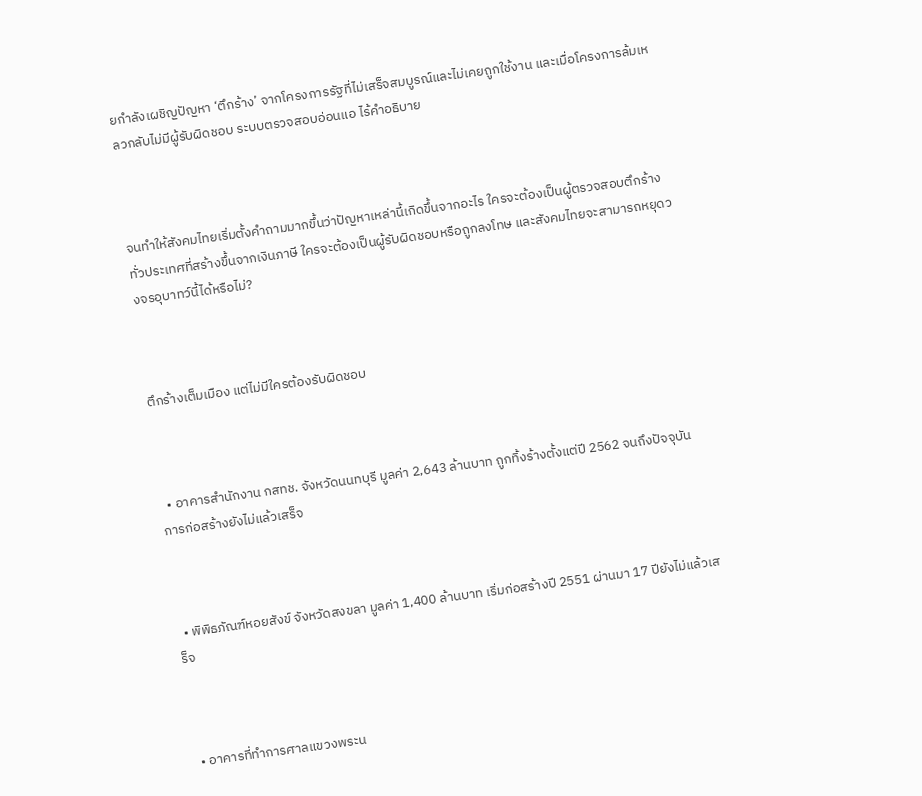ยกำลังเผชิญปัญหา ‘ตึกร้าง’ จากโครงการรัฐที่ไม่เสร็จสมบูรณ์และไม่เคยถูกใช้งาน และเมื่อโครงการล้มเหลวกลับไม่มีผู้รับผิดชอบ ระบบตรวจสอบอ่อนแอ ไร้คำอธิบาย



จนทำให้สังคมไทยเริ่มตั้งคำถามมากขึ้นว่าปัญหาเหล่านี้เกิดขึ้นจากอะไร ใครจะต้องเป็นผู้ตรวจสอบตึกร้างทั่วประเทศที่สร้างขึ้นจากเงินภาษี ใครจะต้องเป็นผู้รับผิดชอบหรือถูกลงโทษ และสังคมไทยจะสามารถหยุดวงจรอุบาทว์นี้ได้หรือไม่?



ตึกร้างเต็มเมือง แต่ไม่มีใครต้องรับผิดชอบ



  • อาคารสำนักงาน กสทช. จังหวัดนนทบุรี มูลค่า 2,643 ล้านบาท ถูกทิ้งร้างตั้งแต่ปี 2562 จนถึงปัจจุบันการก่อสร้างยังไม่แล้วเสร็จ



  • พิพิธภัณฑ์หอยสังข์ จังหวัดสงขลา มูลค่า 1,400 ล้านบาท เริ่มก่อสร้างปี 2551 ผ่านมา 17 ปียังไม่แล้วเสร็จ



  • อาคารที่ทำการศาลแขวงพระน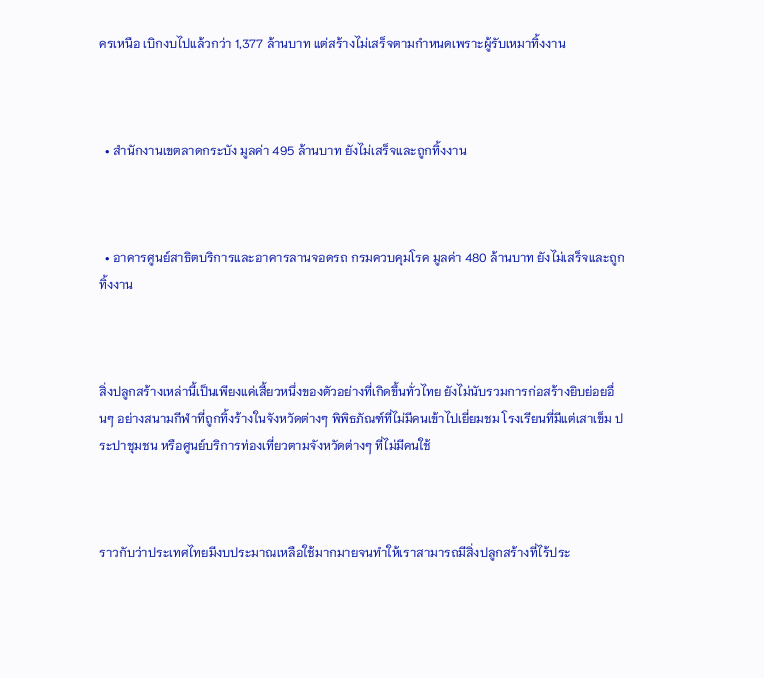ครเหนือ เบิกงบไปแล้วกว่า 1,377 ล้านบาท แต่สร้างไม่เสร็จตามกำหนดเพราะผู้รับเหมาทิ้งงาน



  • สำนักงานเขตลาดกระบัง มูลค่า 495 ล้านบาท ยังไม่เสร็จและถูกทิ้งงาน



  • อาคารศูนย์สาธิตบริการและอาคารลานจอดรถ กรมควบคุมโรค มูลค่า 480 ล้านบาท ยังไม่เสร็จและถูกทิ้งงาน



สิ่งปลูกสร้างเหล่านี้เป็นเพียงแค่เสี้ยวหนึ่งของตัวอย่างที่เกิดขึ้นทั่วไทย ยังไม่นับรวมการก่อสร้างยิบย่อยอื่นๆ อย่างสนามกีฬาที่ถูกทิ้งร้างในจังหวัดต่างๆ พิพิธภัณฑ์ที่ไม่มีคนเข้าไปเยี่ยมชม โรงเรียนที่มีแต่เสาเข็ม ประปาชุมชน หรือศูนย์บริการท่องเที่ยวตามจังหวัดต่างๆ ที่ไม่มีคนใช้



ราวกับว่าประเทศไทยมีงบประมาณเหลือใช้มากมายจนทำให้เราสามารถมีสิ่งปลูกสร้างที่ไร้ประ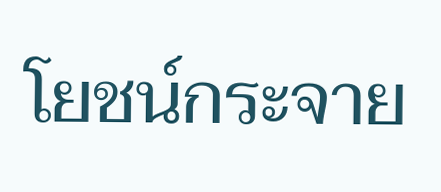โยชน์กระจาย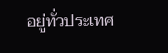อยู่ทั่วประเทศ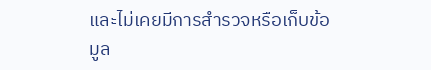และไม่เคยมีการสำรวจหรือเก็บข้อมูล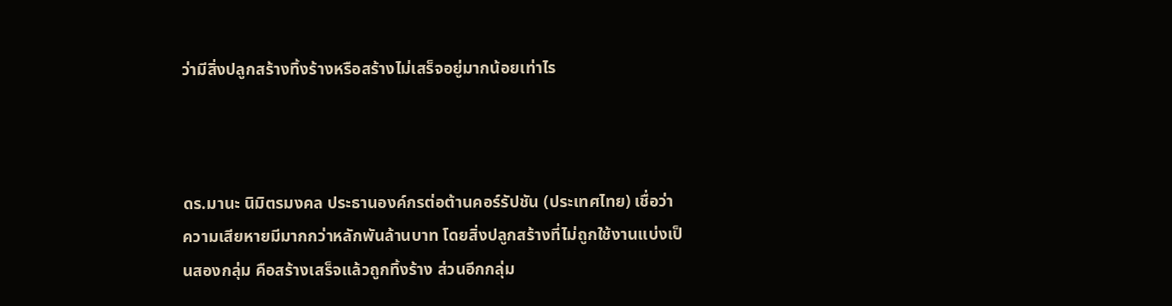ว่ามีสิ่งปลูกสร้างทิ้งร้างหรือสร้างไม่เสร็จอยู่มากน้อยเท่าไร



ดร.มานะ นิมิตรมงคล ประธานองค์กรต่อต้านคอร์รัปชัน (ประเทศไทย) เชื่อว่า ความเสียหายมีมากกว่าหลักพันล้านบาท โดยสิ่งปลูกสร้างที่ไม่ถูกใช้งานแบ่งเป็นสองกลุ่ม คือสร้างเสร็จแล้วถูกทิ้งร้าง ส่วนอีกกลุ่ม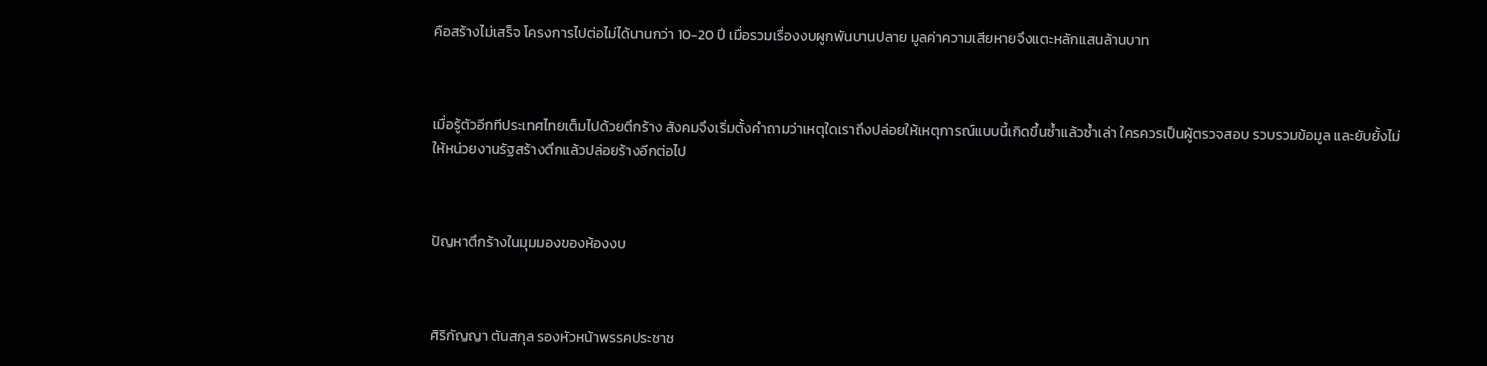คือสร้างไม่เสร็จ โครงการไปต่อไม่ได้นานกว่า 10-20 ปี เมื่อรวมเรื่องงบผูกพันบานปลาย มูลค่าความเสียหายจึงแตะหลักแสนล้านบาท



เมื่อรู้ตัวอีกทีประเทศไทยเต็มไปด้วยตึกร้าง สังคมจึงเริ่มตั้งคำถามว่าเหตุใดเราถึงปล่อยให้เหตุการณ์แบบนี้เกิดขึ้นซ้ำแล้วซ้ำเล่า ใครควรเป็นผู้ตรวจสอบ รวบรวมข้อมูล และยับยั้งไม่ให้หน่วยงานรัฐสร้างตึกแล้วปล่อยร้างอีกต่อไป



ปัญหาตึกร้างในมุมมองของห้องงบ



ศิริกัญญา ตันสกุล รองหัวหน้าพรรคประชาช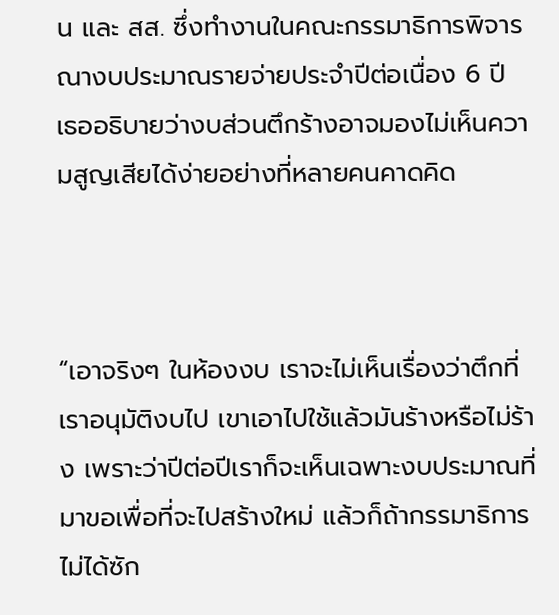น และ สส. ซึ่งทำงานในคณะกรรมาธิการพิจารณางบประมาณรายจ่ายประจำปีต่อเนื่อง 6 ปี เธออธิบายว่างบส่วนตึกร้างอาจมองไม่เห็นความสูญเสียได้ง่ายอย่างที่หลายคนคาดคิด



“เอาจริงๆ ในห้องงบ เราจะไม่เห็นเรื่องว่าตึกที่เราอนุมัติงบไป เขาเอาไปใช้แล้วมันร้างหรือไม่ร้าง เพราะว่าปีต่อปีเราก็จะเห็นเฉพาะงบประมาณที่มาขอเพื่อที่จะไปสร้างใหม่ แล้วก็ถ้ากรรมาธิการไม่ได้ซัก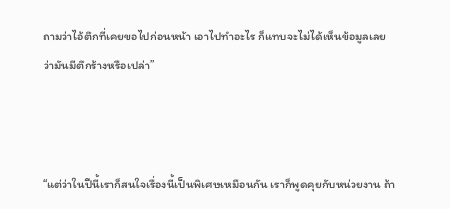ถามว่าไอ้ตึกที่เคยขอไปก่อนหน้า เอาไปทำอะไร ก็แทบจะไม่ได้เห็นข้อมูลเลยว่ามันมีตึกร้างหรือเปล่า”



“แต่ว่าในปีนี้เราก็สนใจเรื่องนี้เป็นพิเศษเหมือนกัน เราก็พูดคุยกับหน่วยงาน ถ้า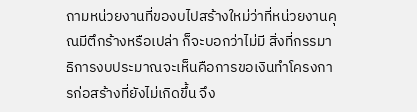ถามหน่วยงานที่ของบไปสร้างใหม่ว่าที่หน่วยงานคุณมีตึกร้างหรือเปล่า ก็จะบอกว่าไม่มี สิ่งที่กรรมาธิการงบประมาณจะเห็นคือการขอเงินทำโครงการก่อสร้างที่ยังไม่เกิดขึ้น จึง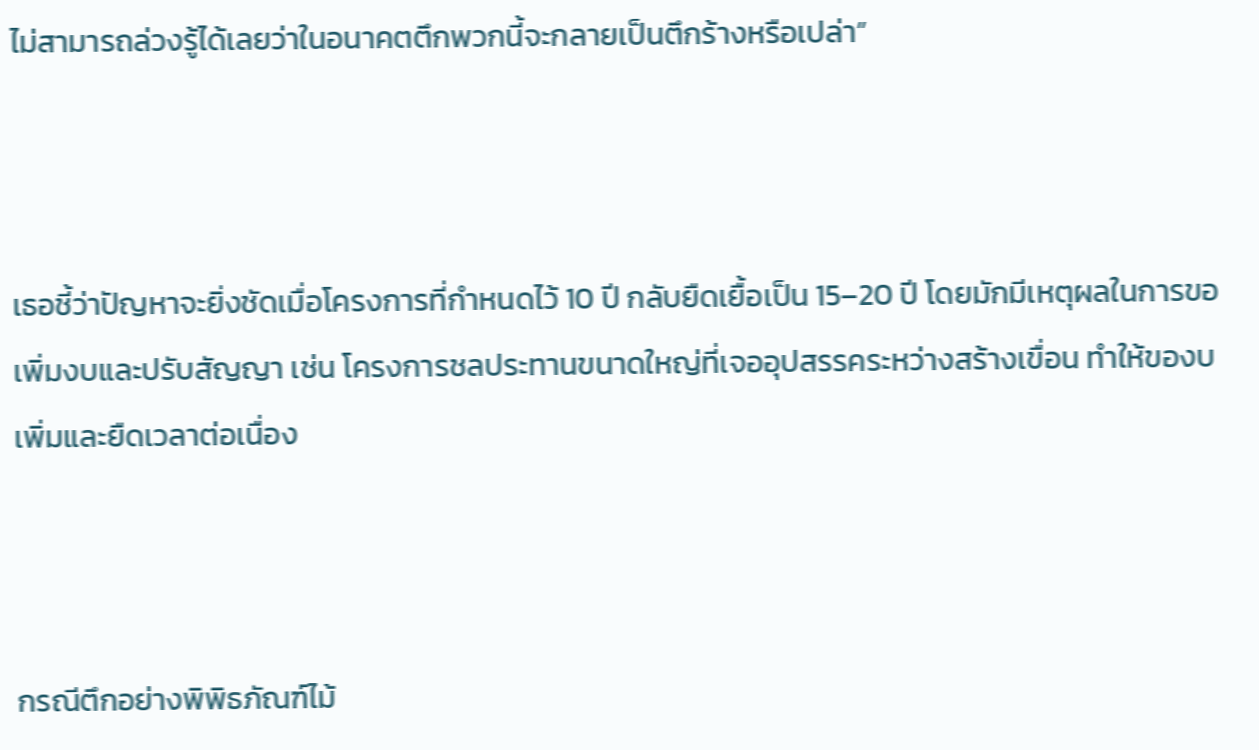ไม่สามารถล่วงรู้ได้เลยว่าในอนาคตตึกพวกนี้จะกลายเป็นตึกร้างหรือเปล่า”



เธอชี้ว่าปัญหาจะยิ่งชัดเมื่อโครงการที่กำหนดไว้ 10 ปี กลับยืดเยื้อเป็น 15–20 ปี โดยมักมีเหตุผลในการขอเพิ่มงบและปรับสัญญา เช่น โครงการชลประทานขนาดใหญ่ที่เจออุปสรรคระหว่างสร้างเขื่อน ทำให้ของบเพิ่มและยืดเวลาต่อเนื่อง



กรณีตึกอย่างพิพิธภัณฑ์ไม้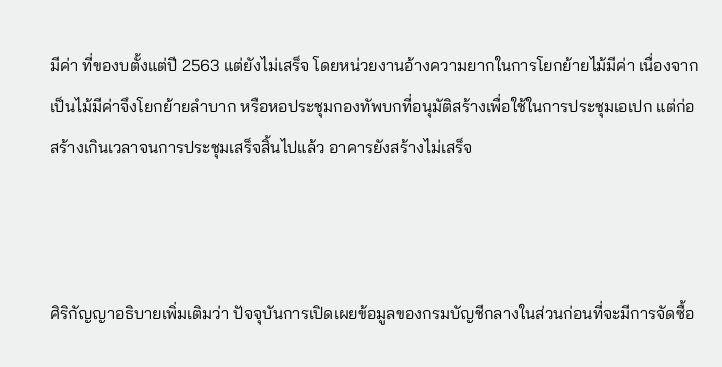มีค่า ที่ของบตั้งแต่ปี 2563 แต่ยังไม่เสร็จ โดยหน่วยงานอ้างความยากในการโยกย้ายไม้มีค่า เนื่องจากเป็นไม้มีค่าจึงโยกย้ายลำบาก หรือหอประชุมกองทัพบกที่อนุมัติสร้างเพื่อใช้ในการประชุมเอเปก แต่ก่อสร้างเกินเวลาจนการประชุมเสร็จสิ้นไปแล้ว อาคารยังสร้างไม่เสร็จ



ศิริกัญญาอธิบายเพิ่มเติมว่า ปัจจุบันการเปิดเผยข้อมูลของกรมบัญชีกลางในส่วนก่อนที่จะมีการจัดซื้อ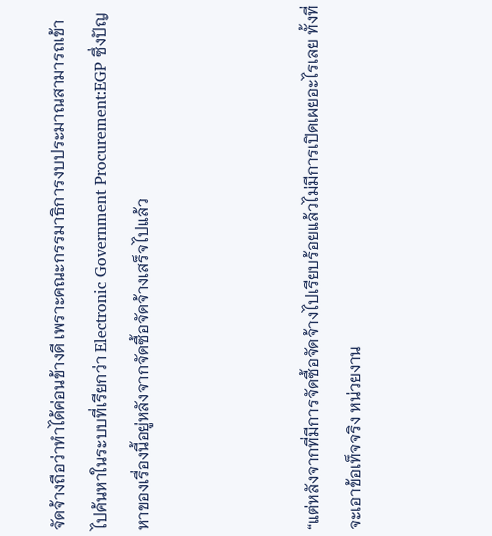จัดจ้างถือว่าทำได้ค่อนข้างดี เพราะคณะกรรมาธิการงบประมาณสามารถเข้าไปค้นหาในระบบที่เรียกว่า Electronic Government Procurement:EGP ซึ่งปัญหาของเรื่องนี้อยู่หลังจากจัดซื้อจัดจ้างเสร็จไปแล้ว



“แต่หลังจากที่มีการจัดซื้อจัดจ้างไปเรียบร้อยแล้วไม่มีการเปิดเผยอะไรเลย ทั้งที่จะเอาข้อเท็จจริง หน่วยงาน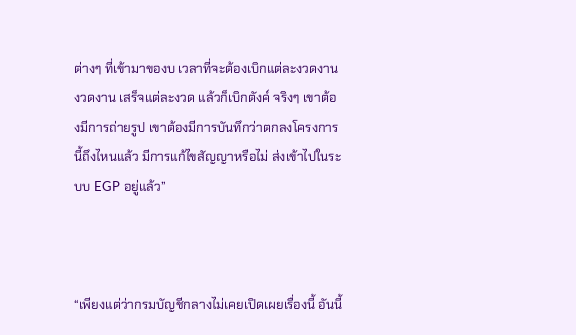ต่างๆ ที่เข้ามาของบ เวลาที่จะต้องเบิกแต่ละงวดงาน งวดงาน เสร็จแต่ละงวด แล้วก็เบิกตังค์ จริงๆ เขาต้องมีการถ่ายรูป เขาต้องมีการบันทึกว่าตกลงโครงการนี้ถึงไหนแล้ว มีการแก้ไขสัญญาหรือไม่ ส่งเข้าไปในระบบ EGP อยู่แล้ว”



“เพียงแต่ว่ากรมบัญชีกลางไม่เคยเปิดเผยเรื่องนี้ อันนี้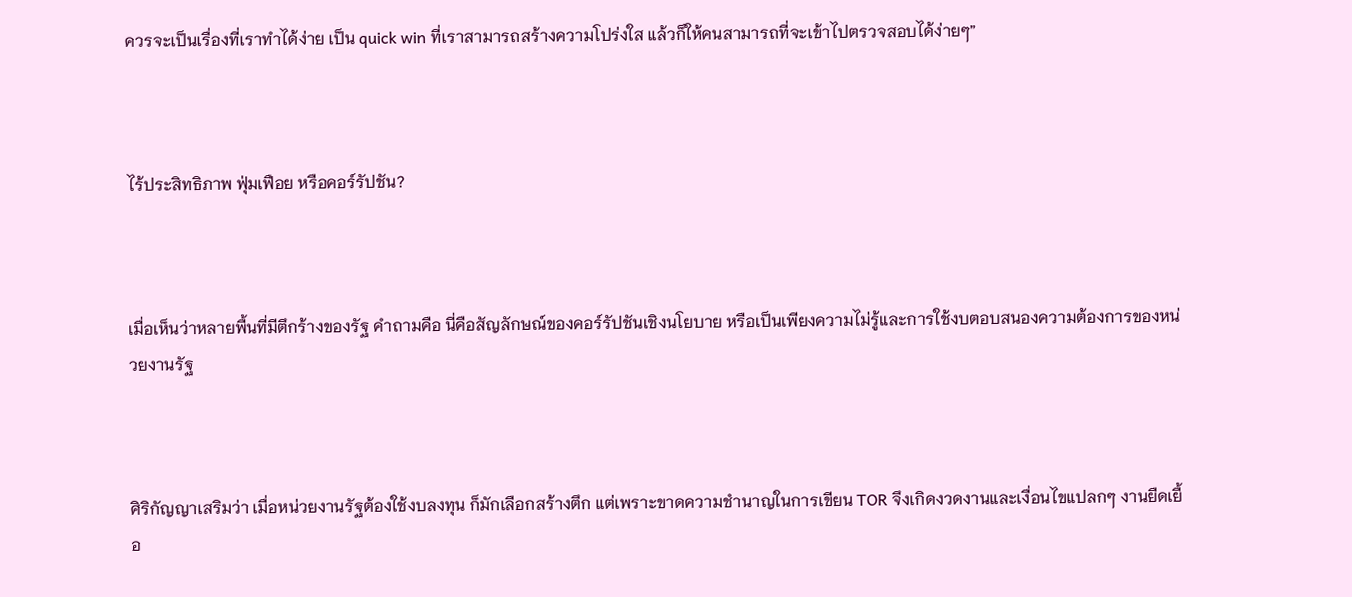ควรจะเป็นเรื่องที่เราทำได้ง่าย เป็น quick win ที่เราสามารถสร้างความโปร่งใส แล้วก็ให้คนสามารถที่จะเข้าไปตรวจสอบได้ง่ายๆ”



ไร้ประสิทธิภาพ ฟุ่มเฟือย หรือคอร์รัปชัน?



เมื่อเห็นว่าหลายพื้นที่มีตึกร้างของรัฐ คำถามคือ นี่คือสัญลักษณ์ของคอร์รัปชันเชิงนโยบาย หรือเป็นเพียงความไม่รู้และการใช้งบตอบสนองความต้องการของหน่วยงานรัฐ



ศิริกัญญาเสริมว่า เมื่อหน่วยงานรัฐต้องใช้งบลงทุน ก็มักเลือกสร้างตึก แต่เพราะขาดความชำนาญในการเขียน TOR จึงเกิดงวดงานและเงื่อนไขแปลกๆ งานยืดเยื้อ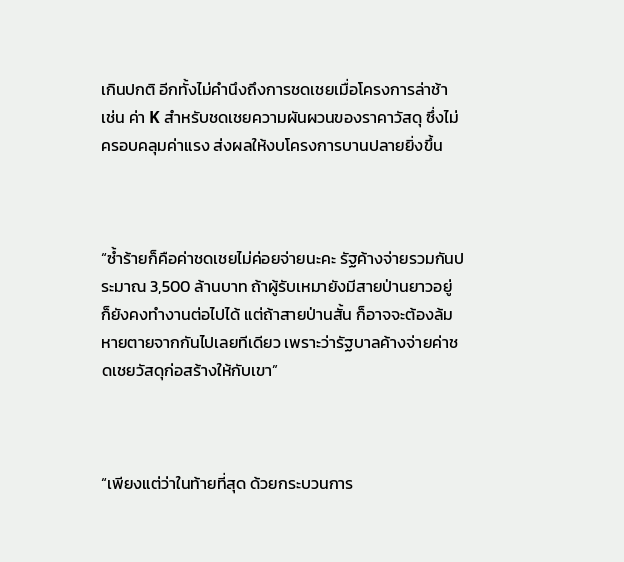เกินปกติ อีกทั้งไม่คำนึงถึงการชดเชยเมื่อโครงการล่าช้า เช่น ค่า K สำหรับชดเชยความผันผวนของราคาวัสดุ ซึ่งไม่ครอบคลุมค่าแรง ส่งผลให้งบโครงการบานปลายยิ่งขึ้น



“ซ้ำร้ายก็คือค่าชดเชยไม่ค่อยจ่ายนะคะ รัฐค้างจ่ายรวมกันประมาณ 3,500 ล้านบาท ถ้าผู้รับเหมายังมีสายป่านยาวอยู่ ก็ยังคงทำงานต่อไปได้ แต่ถ้าสายป่านสั้น ก็อาจจะต้องล้มหายตายจากกันไปเลยทีเดียว เพราะว่ารัฐบาลค้างจ่ายค่าชดเชยวัสดุก่อสร้างให้กับเขา”



“เพียงแต่ว่าในท้ายที่สุด ด้วยกระบวนการ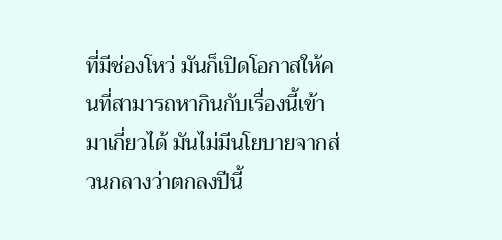ที่มีช่องโหว่ มันก็เปิดโอกาสให้คนที่สามารถหากินกับเรื่องนี้เข้ามาเกี่ยวได้ มันไม่มีนโยบายจากส่วนกลางว่าตกลงปีนี้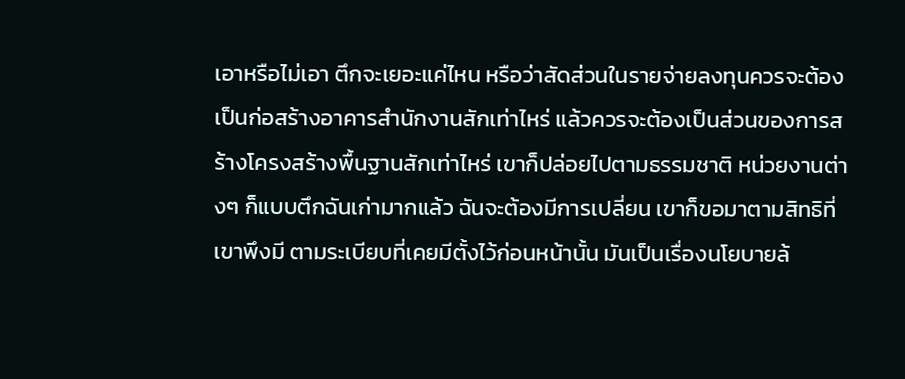เอาหรือไม่เอา ตึกจะเยอะแค่ไหน หรือว่าสัดส่วนในรายจ่ายลงทุนควรจะต้องเป็นก่อสร้างอาคารสำนักงานสักเท่าไหร่ แล้วควรจะต้องเป็นส่วนของการสร้างโครงสร้างพื้นฐานสักเท่าไหร่ เขาก็ปล่อยไปตามธรรมชาติ หน่วยงานต่างๆ ก็แบบตึกฉันเก่ามากแล้ว ฉันจะต้องมีการเปลี่ยน เขาก็ขอมาตามสิทธิที่เขาพึงมี ตามระเบียบที่เคยมีตั้งไว้ก่อนหน้านั้น มันเป็นเรื่องนโยบายล้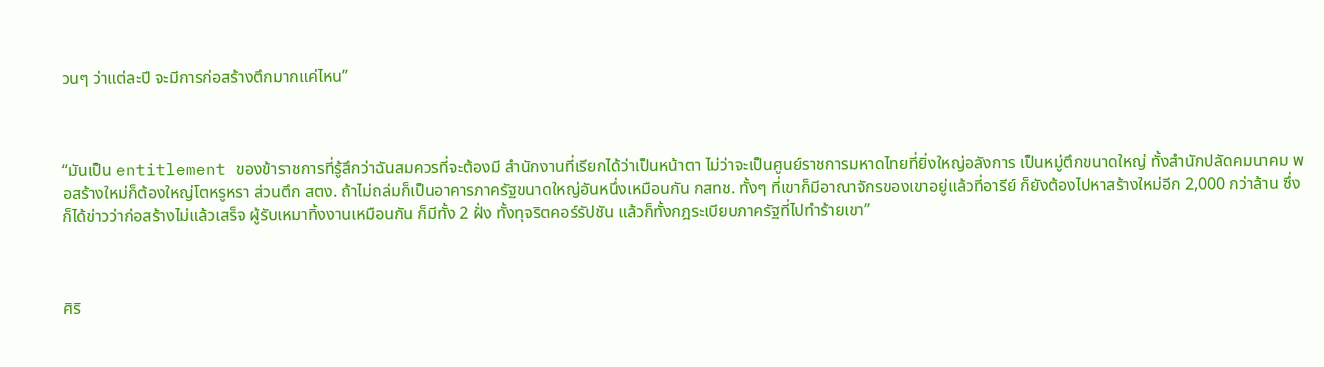วนๆ ว่าแต่ละปี จะมีการก่อสร้างตึกมากแค่ไหน”



“มันเป็น entitlement ของข้าราชการที่รู้สึกว่าฉันสมควรที่จะต้องมี สำนักงานที่เรียกได้ว่าเป็นหน้าตา ไม่ว่าจะเป็นศูนย์ราชการมหาดไทยที่ยิ่งใหญ่อลังการ เป็นหมู่ตึกขนาดใหญ่ ทั้งสำนักปลัดคมนาคม พอสร้างใหม่ก็ต้องใหญ่โตหรูหรา ส่วนตึก สตง. ถ้าไม่ถล่มก็เป็นอาคารภาครัฐขนาดใหญ่อันหนึ่งเหมือนกัน กสทช. ทั้งๆ ที่เขาก็มีอาณาจักรของเขาอยู่แล้วที่อารีย์ ก็ยังต้องไปหาสร้างใหม่อีก 2,000 กว่าล้าน ซึ่งก็ได้ข่าวว่าก่อสร้างไม่แล้วเสร็จ ผู้รับเหมาทิ้งงานเหมือนกัน ก็มีทั้ง 2 ฝั่ง ทั้งทุจริตคอร์รัปชัน แล้วก็ทั้งกฎระเบียบภาครัฐที่ไปทำร้ายเขา”



ศิริ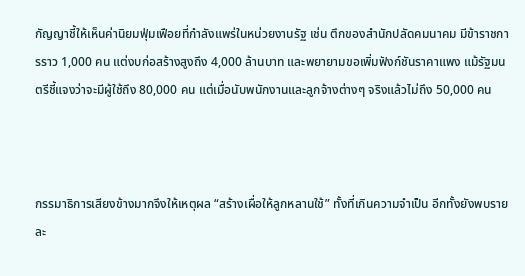กัญญาชี้ให้เห็นค่านิยมฟุ่มเฟือยที่กำลังแพร่ในหน่วยงานรัฐ เช่น ตึกของสำนักปลัดคมนาคม มีข้าราชการราว 1,000 คน แต่งบก่อสร้างสูงถึง 4,000 ล้านบาท และพยายามขอเพิ่มฟังก์ชันราคาแพง แม้รัฐมนตรีชี้แจงว่าจะมีผู้ใช้ถึง 80,000 คน แต่เมื่อนับพนักงานและลูกจ้างต่างๆ จริงแล้วไม่ถึง 50,000 คน



กรรมาธิการเสียงข้างมากจึงให้เหตุผล “สร้างเผื่อให้ลูกหลานใช้” ทั้งที่เกินความจำเป็น อีกทั้งยังพบรายละ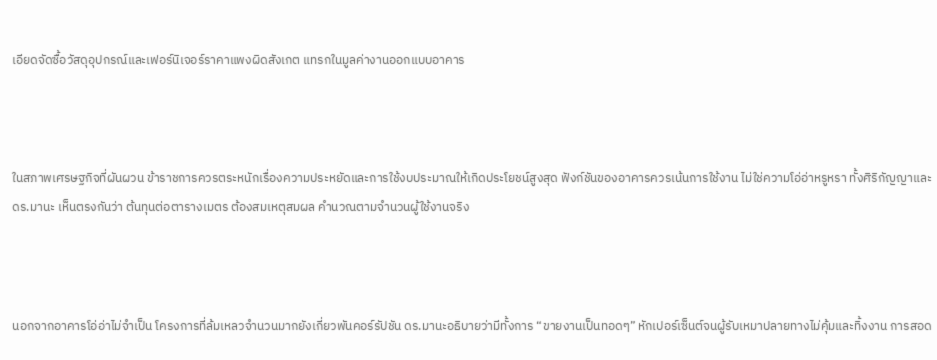เอียดจัดซื้อวัสดุอุปกรณ์และเฟอร์นิเจอร์ราคาแพงผิดสังเกต แทรกในมูลค่างานออกแบบอาคาร



ในสภาพเศรษฐกิจที่ผันผวน ข้าราชการควรตระหนักเรื่องความประหยัดและการใช้งบประมาณให้เกิดประโยชน์สูงสุด ฟังก์ชันของอาคารควรเน้นการใช้งาน ไม่ใช่ความโอ่อ่าหรูหรา ทั้งศิริกัญญาและ ดร.มานะ เห็นตรงกันว่า ต้นทุนต่อตารางเมตร ต้องสมเหตุสมผล คำนวณตามจำนวนผู้ใช้งานจริง



นอกจากอาคารโอ่อ่าไม่จำเป็น โครงการที่ล้มเหลวจำนวนมากยังเกี่ยวพันคอร์รัปชัน ดร.มานะอธิบายว่ามีทั้งการ “ขายงานเป็นทอดๆ” หักเปอร์เซ็นต์จนผู้รับเหมาปลายทางไม่คุ้มและทิ้งงาน การสอด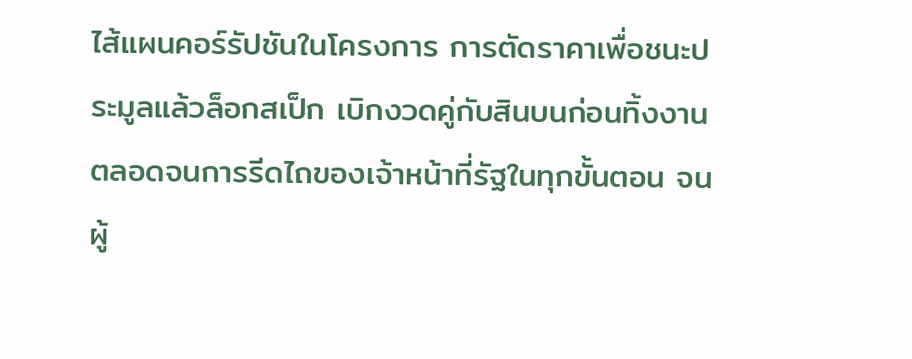ไส้แผนคอร์รัปชันในโครงการ การตัดราคาเพื่อชนะประมูลแล้วล็อกสเป็ก เบิกงวดคู่กับสินบนก่อนทิ้งงาน ตลอดจนการรีดไถของเจ้าหน้าที่รัฐในทุกขั้นตอน จนผู้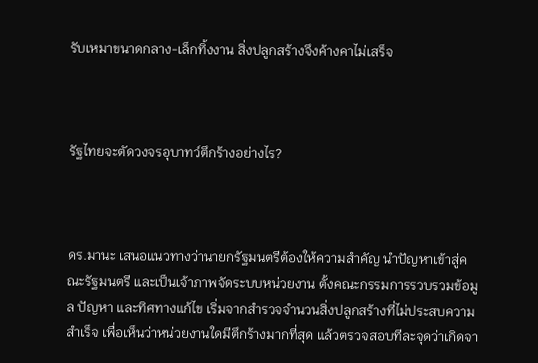รับเหมาขนาดกลาง-เล็กทิ้งงาน สิ่งปลูกสร้างจึงค้างคาไม่เสร็จ



รัฐไทยจะตัดวงจรอุบาทว์ตึกร้างอย่างไร?



ดร.มานะ เสนอแนวทางว่านายกรัฐมนตรีต้องให้ความสำคัญ นำปัญหาเข้าสู่คณะรัฐมนตรี และเป็นเจ้าภาพจัดระบบหน่วยงาน ตั้งคณะกรรมการรวบรวมข้อมูล ปัญหา และทิศทางแก้ไข เริ่มจากสำรวจจำนวนสิ่งปลูกสร้างที่ไม่ประสบความสำเร็จ เพื่อเห็นว่าหน่วยงานใดมีตึกร้างมากที่สุด แล้วตรวจสอบทีละจุดว่าเกิดจา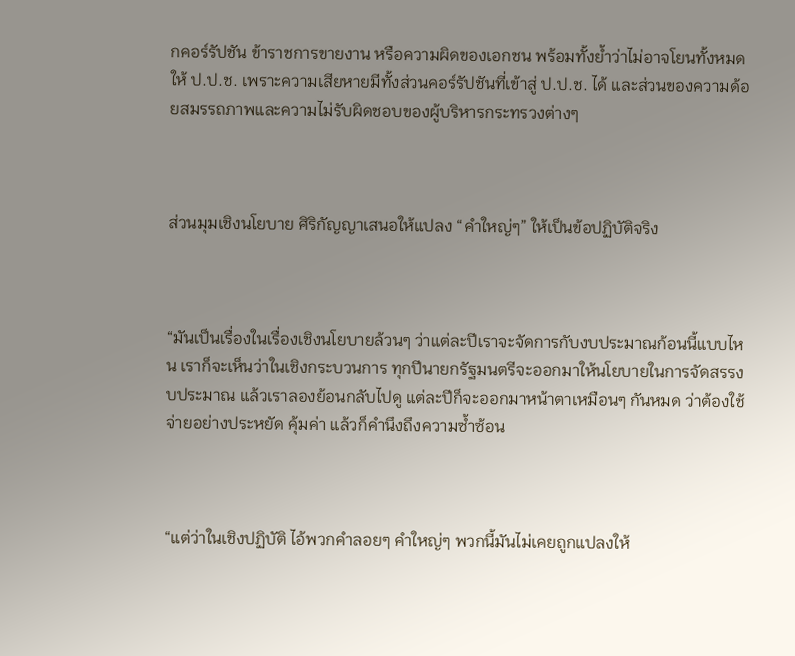กคอร์รัปชัน ข้าราชการขายงาน หรือความผิดของเอกชน พร้อมทั้งย้ำว่าไม่อาจโยนทั้งหมดให้ ป.ป.ช. เพราะความเสียหายมีทั้งส่วนคอร์รัปชันที่เข้าสู่ ป.ป.ช. ได้ และส่วนของความด้อยสมรรถภาพและความไม่รับผิดชอบของผู้บริหารกระทรวงต่างๆ



ส่วนมุมเชิงนโยบาย ศิริกัญญาเสนอให้แปลง “คำใหญ่ๆ” ให้เป็นข้อปฏิบัติจริง



“มันเป็นเรื่องในเรื่องเชิงนโยบายล้วนๆ ว่าแต่ละปีเราจะจัดการกับงบประมาณก้อนนี้แบบไหน เราก็จะเห็นว่าในเชิงกระบวนการ ทุกปีนายกรัฐมนตรีจะออกมาให้นโยบายในการจัดสรรงบประมาณ แล้วเราลองย้อนกลับไปดู แต่ละปีก็จะออกมาหน้าตาเหมือนๆ กันหมด ว่าต้องใช้จ่ายอย่างประหยัด คุ้มค่า แล้วก็คำนึงถึงความซ้ำซ้อน



“แต่ว่าในเชิงปฏิบัติ ไอ้พวกคำลอยๆ คำใหญ่ๆ พวกนี้มันไม่เคยถูกแปลงให้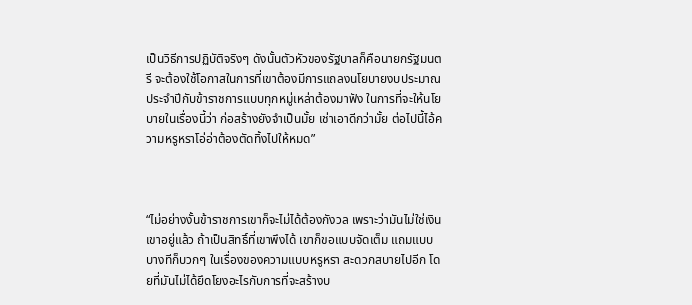เป็นวิธีการปฏิบัติจริงๆ ดังนั้นตัวหัวของรัฐบาลก็คือนายกรัฐมนตรี จะต้องใช้โอกาสในการที่เขาต้องมีการแถลงนโยบายงบประมาณประจำปีกับข้าราชการแบบทุกหมู่เหล่าต้องมาฟัง ในการที่จะให้นโยบายในเรื่องนี้ว่า ก่อสร้างยังจำเป็นมั้ย เช่าเอาดีกว่ามั้ย ต่อไปนี้ไอ้ความหรูหราโอ่อ่าต้องตัดทิ้งไปให้หมด”



“ไม่อย่างงั้นข้าราชการเขาก็จะไม่ได้ต้องกังวล เพราะว่ามันไม่ใช่เงินเขาอยู่แล้ว ถ้าเป็นสิทธิ์ที่เขาพึงได้ เขาก็ขอแบบจัดเต็ม แถมแบบบางทีก็บวกๆ ในเรื่องของความแบบหรูหรา สะดวกสบายไปอีก โดยที่มันไม่ได้ยึดโยงอะไรกับการที่จะสร้างบ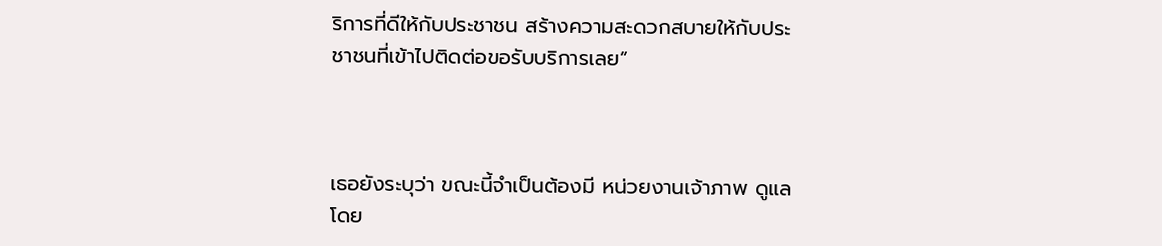ริการที่ดีให้กับประชาชน สร้างความสะดวกสบายให้กับประชาชนที่เข้าไปติดต่อขอรับบริการเลย”



เธอยังระบุว่า ขณะนี้จำเป็นต้องมี หน่วยงานเจ้าภาพ ดูแล โดย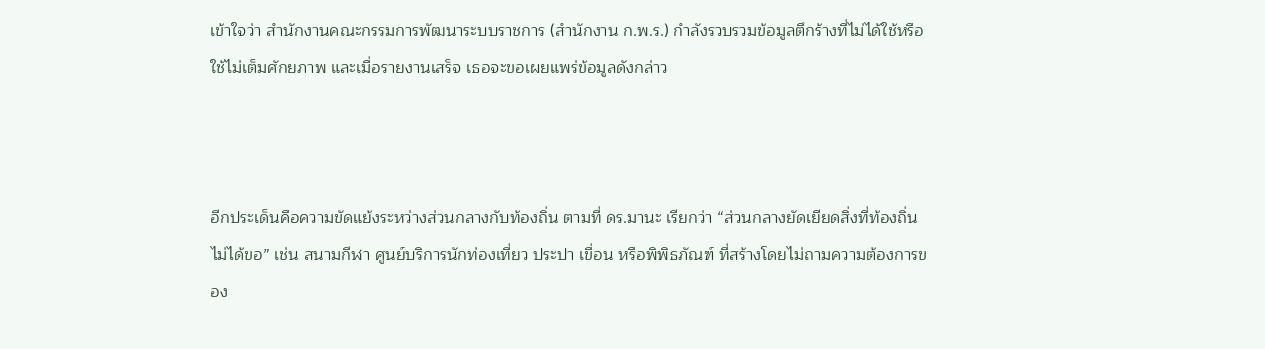เข้าใจว่า สำนักงานคณะกรรมการพัฒนาระบบราชการ (สำนักงาน ก.พ.ร.) กำลังรวบรวมข้อมูลตึกร้างที่ไม่ได้ใช้หรือใช้ไม่เต็มศักยภาพ และเมื่อรายงานเสร็จ เธอจะขอเผยแพร่ข้อมูลดังกล่าว



อีกประเด็นคือความขัดแย้งระหว่างส่วนกลางกับท้องถิ่น ตามที่ ดร.มานะ เรียกว่า “ส่วนกลางยัดเยียดสิ่งที่ท้องถิ่นไม่ได้ขอ” เช่น สนามกีฬา ศูนย์บริการนักท่องเที่ยว ประปา เขื่อน หรือพิพิธภัณฑ์ ที่สร้างโดยไม่ถามความต้องการของ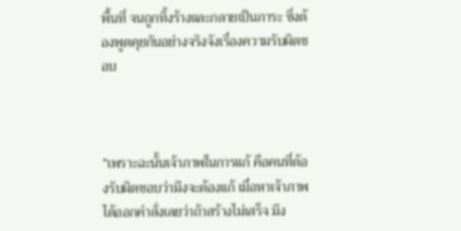พื้นที่ จนถูกทิ้งร้างและกลายเป็นภาระ ซึ่งต้องพูดคุยกันอย่างจริงจังเรื่องความรับผิดชอบ



“เพราะฉะนั้นเจ้าภาพในการแก้ คือคนที่ต้องรับผิดชอบว่ามึงจะต้องแก้ เมื่อหาเจ้าภาพได้ออกคำสั่งเลยว่าถ้าสร้างไม่เสร็จ มึง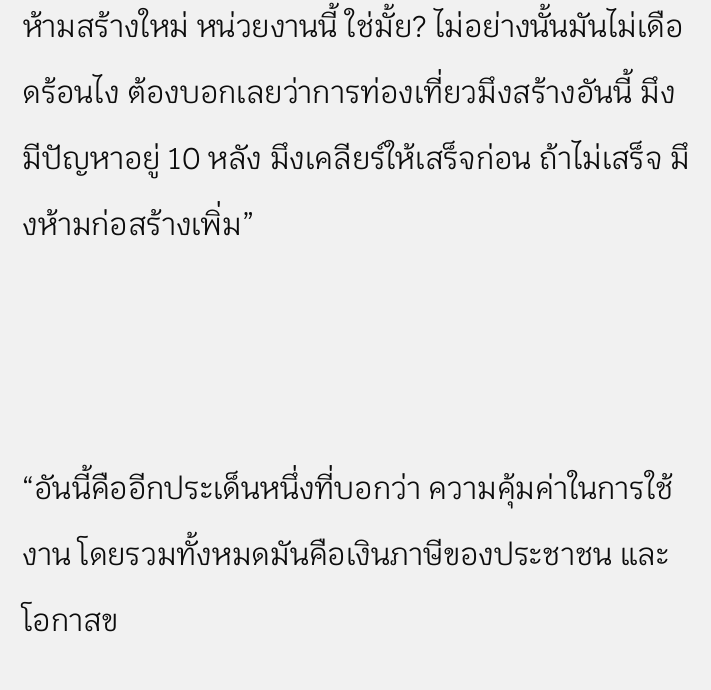ห้ามสร้างใหม่ หน่วยงานนี้ ใช่มั้ย? ไม่อย่างนั้นมันไม่เดือดร้อนไง ต้องบอกเลยว่าการท่องเที่ยวมึงสร้างอันนี้ มึงมีปัญหาอยู่ 10 หลัง มึงเคลียร์ให้เสร็จก่อน ถ้าไม่เสร็จ มึงห้ามก่อสร้างเพิ่ม”



“อันนี้คืออีกประเด็นหนึ่งที่บอกว่า ความคุ้มค่าในการใช้งาน โดยรวมทั้งหมดมันคือเงินภาษีของประชาชน และโอกาสข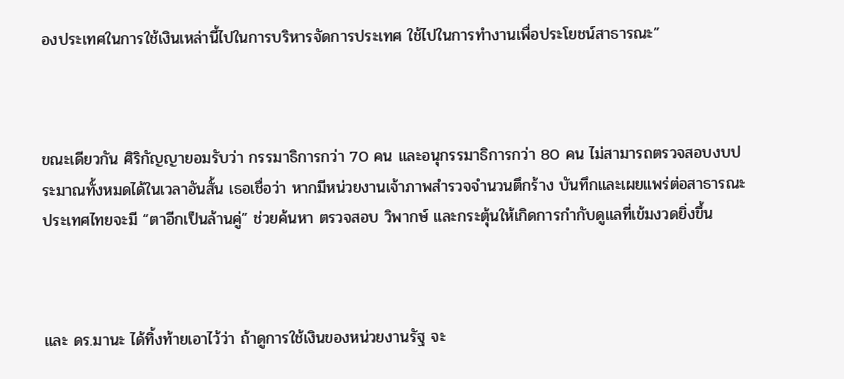องประเทศในการใช้เงินเหล่านี้ไปในการบริหารจัดการประเทศ ใช้ไปในการทำงานเพื่อประโยชน์สาธารณะ”



ขณะเดียวกัน ศิริกัญญายอมรับว่า กรรมาธิการกว่า 70 คน และอนุกรรมาธิการกว่า 80 คน ไม่สามารถตรวจสอบงบประมาณทั้งหมดได้ในเวลาอันสั้น เธอเชื่อว่า หากมีหน่วยงานเจ้าภาพสำรวจจำนวนตึกร้าง บันทึกและเผยแพร่ต่อสาธารณะ ประเทศไทยจะมี “ตาอีกเป็นล้านคู่” ช่วยค้นหา ตรวจสอบ วิพากษ์ และกระตุ้นให้เกิดการกำกับดูแลที่เข้มงวดยิ่งขึ้น



และ ดร.มานะ ได้ทิ้งท้ายเอาไว้ว่า ถ้าดูการใช้เงินของหน่วยงานรัฐ จะ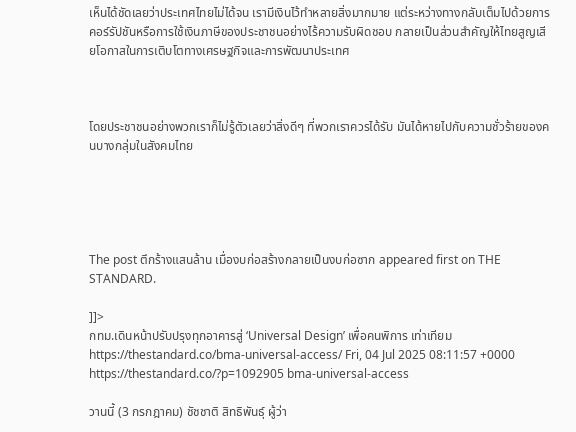เห็นได้ชัดเลยว่าประเทศไทยไม่ได้จน เรามีเงินไว้ทำหลายสิ่งมากมาย แต่ระหว่างทางกลับเต็มไปด้วยการคอร์รัปชันหรือการใช้เงินภาษีของประชาชนอย่างไร้ความรับผิดชอบ กลายเป็นส่วนสำคัญให้ไทยสูญเสียโอกาสในการเติบโตทางเศรษฐกิจและการพัฒนาประเทศ



โดยประชาชนอย่างพวกเราก็ไม่รู้ตัวเลยว่าสิ่งดีๆ ที่พวกเราควรได้รับ มันได้หายไปกับความชั่วร้ายของคนบางกลุ่มในสังคมไทย





The post ตึกร้างแสนล้าน เมื่องบก่อสร้างกลายเป็นงบก่อซาก appeared first on THE STANDARD.

]]>
กทม.เดินหน้าปรับปรุงทุกอาคารสู่ ‘Universal Design’ เพื่อคนพิการ เท่าเทียม https://thestandard.co/bma-universal-access/ Fri, 04 Jul 2025 08:11:57 +0000 https://thestandard.co/?p=1092905 bma-universal-access

วานนี้ (3 กรกฎาคม) ชัชชาติ สิทธิพันธุ์ ผู้ว่า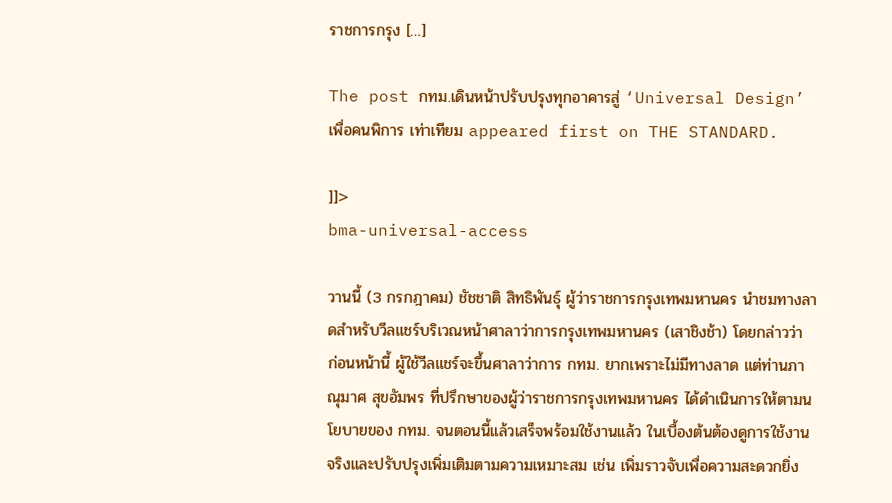ราชการกรุง […]

The post กทม.เดินหน้าปรับปรุงทุกอาคารสู่ ‘Universal Design’ เพื่อคนพิการ เท่าเทียม appeared first on THE STANDARD.

]]>
bma-universal-access

วานนี้ (3 กรกฎาคม) ชัชชาติ สิทธิพันธุ์ ผู้ว่าราชการกรุงเทพมหานคร นำชมทางลาดสำหรับวีลแชร์บริเวณหน้าศาลาว่าการกรุงเทพมหานคร (เสาชิงช้า) โดยกล่าวว่า ก่อนหน้านี้ ผู้ใช้วีลแชร์จะขึ้นศาลาว่าการ กทม. ยากเพราะไม่มีทางลาด แต่ท่านภาณุมาศ สุขอัมพร ที่ปรึกษาของผู้ว่าราชการกรุงเทพมหานคร ได้ดำเนินการให้ตามนโยบายของ กทม. จนตอนนี้แล้วเสร็จพร้อมใช้งานแล้ว ในเบื้องต้นต้องดูการใช้งานจริงและปรับปรุงเพิ่มเติมตามความเหมาะสม เช่น เพิ่มราวจับเพื่อความสะดวกยิ่ง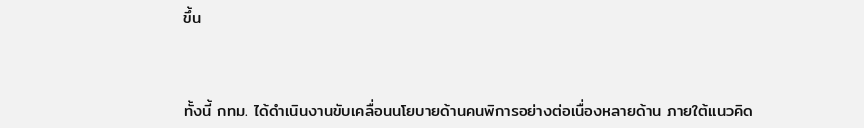ขึ้น



ทั้งนี้ กทม. ได้ดำเนินงานขับเคลื่อนนโยบายด้านคนพิการอย่างต่อเนื่องหลายด้าน ภายใต้แนวคิด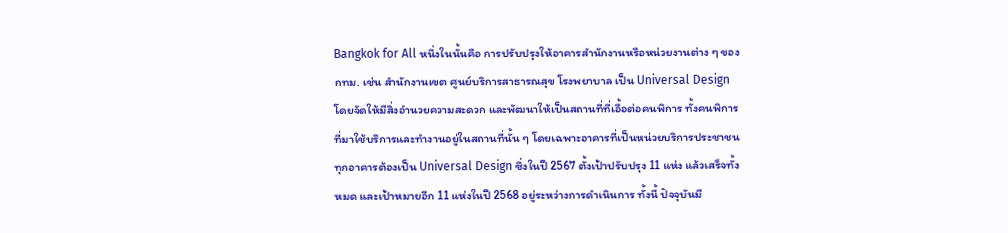Bangkok for All หนึ่งในนั้นคือ การปรับปรุงให้อาคารสำนักงานหรือหน่วยงานต่าง ๆ ของ กทม. เช่น สำนักงานเขต ศูนย์บริการสาธารณสุข โรงพยาบาล เป็น Universal Design โดยจัดให้มีสิ่งอำนวยความสะดวก และพัฒนาให้เป็นสถานที่ที่เอื้อต่อคนพิการ ทั้งคนพิการที่มาใช้บริการและทำงานอยู่ในสถานที่นั้น ๆ โดยเฉพาะอาคารที่เป็นหน่วยบริการประชาชนทุกอาคารต้องเป็น Universal Design ซึ่งในปี 2567 ตั้งเป้าปรับปรุง 11 แห่ง แล้วเสร็จทั้งหมด และเป้าหมายอีก 11 แห่งในปี 2568 อยู่ระหว่างการดำเนินการ ทั้งนี้ ปัจจุบันมี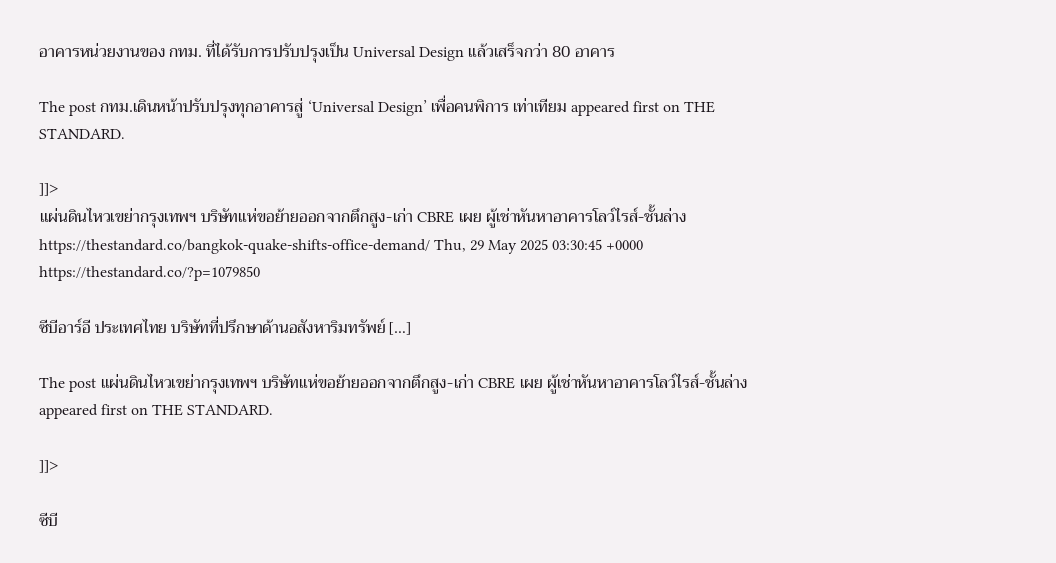อาคารหน่วยงานของ กทม. ที่ได้รับการปรับปรุงเป็น Universal Design แล้วเสร็จกว่า 80 อาคาร

The post กทม.เดินหน้าปรับปรุงทุกอาคารสู่ ‘Universal Design’ เพื่อคนพิการ เท่าเทียม appeared first on THE STANDARD.

]]>
แผ่นดินไหวเขย่ากรุงเทพฯ บริษัทแห่ขอย้ายออกจากตึกสูง-เก่า CBRE เผย ผู้เช่าหันหาอาคารโลว์ไรส์-ชั้นล่าง https://thestandard.co/bangkok-quake-shifts-office-demand/ Thu, 29 May 2025 03:30:45 +0000 https://thestandard.co/?p=1079850

ซีบีอาร์อี ประเทศไทย บริษัทที่ปรึกษาด้านอสังหาริมทรัพย์ […]

The post แผ่นดินไหวเขย่ากรุงเทพฯ บริษัทแห่ขอย้ายออกจากตึกสูง-เก่า CBRE เผย ผู้เช่าหันหาอาคารโลว์ไรส์-ชั้นล่าง appeared first on THE STANDARD.

]]>

ซีบี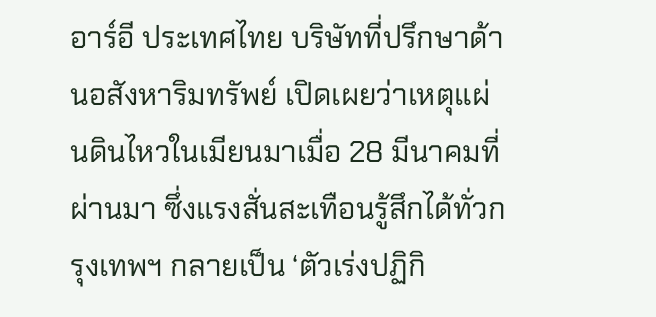อาร์อี ประเทศไทย บริษัทที่ปรึกษาด้านอสังหาริมทรัพย์ เปิดเผยว่าเหตุแผ่นดินไหวในเมียนมาเมื่อ 28 มีนาคมที่ผ่านมา ซึ่งแรงสั่นสะเทือนรู้สึกได้ทั่วกรุงเทพฯ กลายเป็น ‘ตัวเร่งปฏิกิ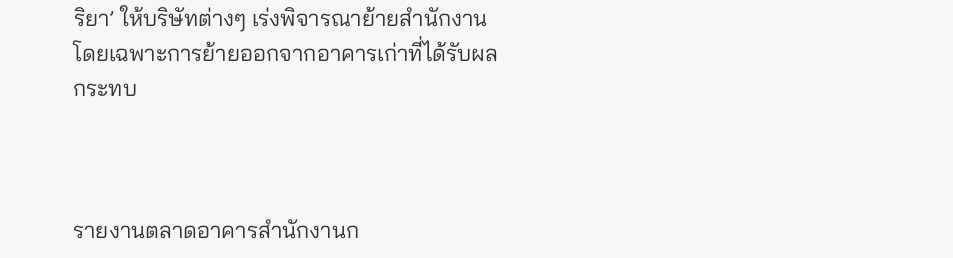ริยา’ ให้บริษัทต่างๆ เร่งพิจารณาย้ายสำนักงาน โดยเฉพาะการย้ายออกจากอาคารเก่าที่ได้รับผลกระทบ



รายงานตลาดอาคารสำนักงานก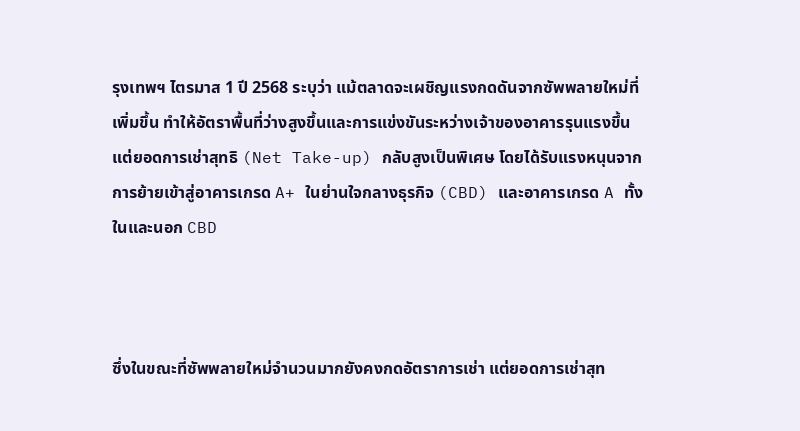รุงเทพฯ ไตรมาส 1 ปี 2568 ระบุว่า แม้ตลาดจะเผชิญแรงกดดันจากซัพพลายใหม่ที่เพิ่มขึ้น ทำให้อัตราพื้นที่ว่างสูงขึ้นและการแข่งขันระหว่างเจ้าของอาคารรุนแรงขึ้น แต่ยอดการเช่าสุทธิ (Net Take-up) กลับสูงเป็นพิเศษ โดยได้รับแรงหนุนจากการย้ายเข้าสู่อาคารเกรด A+ ในย่านใจกลางธุรกิจ (CBD) และอาคารเกรด A ทั้งในและนอก CBD



ซึ่งในขณะที่ซัพพลายใหม่จำนวนมากยังคงกดอัตราการเช่า แต่ยอดการเช่าสุท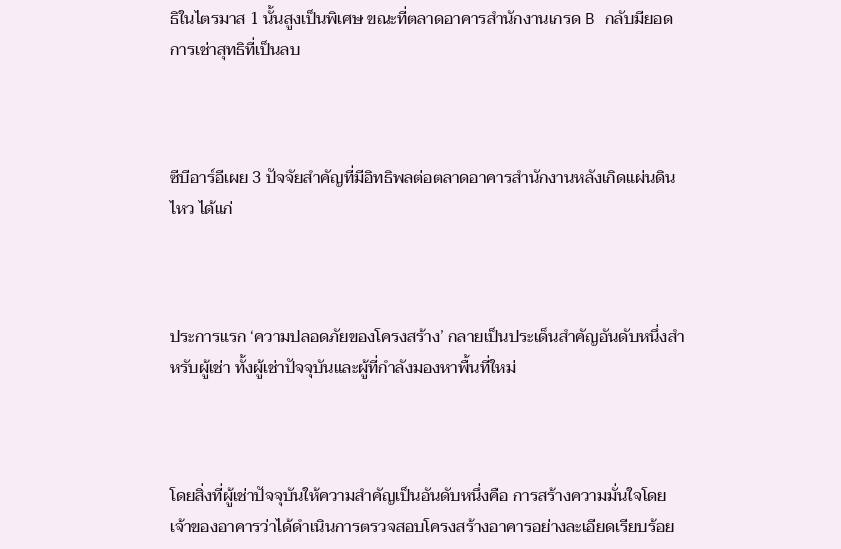ธิในไตรมาส 1 นั้นสูงเป็นพิเศษ ขณะที่ตลาดอาคารสำนักงานเกรด B กลับมียอดการเช่าสุทธิที่เป็นลบ



ซีบีอาร์อีเผย 3 ปัจจัยสำคัญที่มีอิทธิพลต่อตลาดอาคารสำนักงานหลังเกิดแผ่นดินไหว ได้แก่



ประการแรก ‘ความปลอดภัยของโครงสร้าง’ กลายเป็นประเด็นสำคัญอันดับหนึ่งสำหรับผู้เช่า ทั้งผู้เช่าปัจจุบันและผู้ที่กำลังมองหาพื้นที่ใหม่



โดยสิ่งที่ผู้เช่าปัจจุบันให้ความสำคัญเป็นอันดับหนึ่งคือ การสร้างความมั่นใจโดยเจ้าของอาคารว่าได้ดำเนินการตรวจสอบโครงสร้างอาคารอย่างละเอียดเรียบร้อย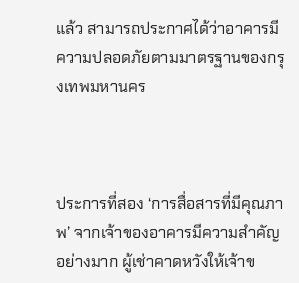แล้ว สามารถประกาศได้ว่าอาคารมีความปลอดภัยตามมาตรฐานของกรุงเทพมหานคร



ประการที่สอง ‘การสื่อสารที่มีคุณภาพ’ จากเจ้าของอาคารมีความสำคัญอย่างมาก ผู้เช่าคาดหวังให้เจ้าข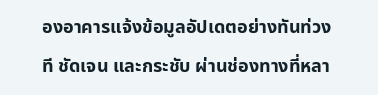องอาคารแจ้งข้อมูลอัปเดตอย่างทันท่วงที ชัดเจน และกระชับ ผ่านช่องทางที่หลา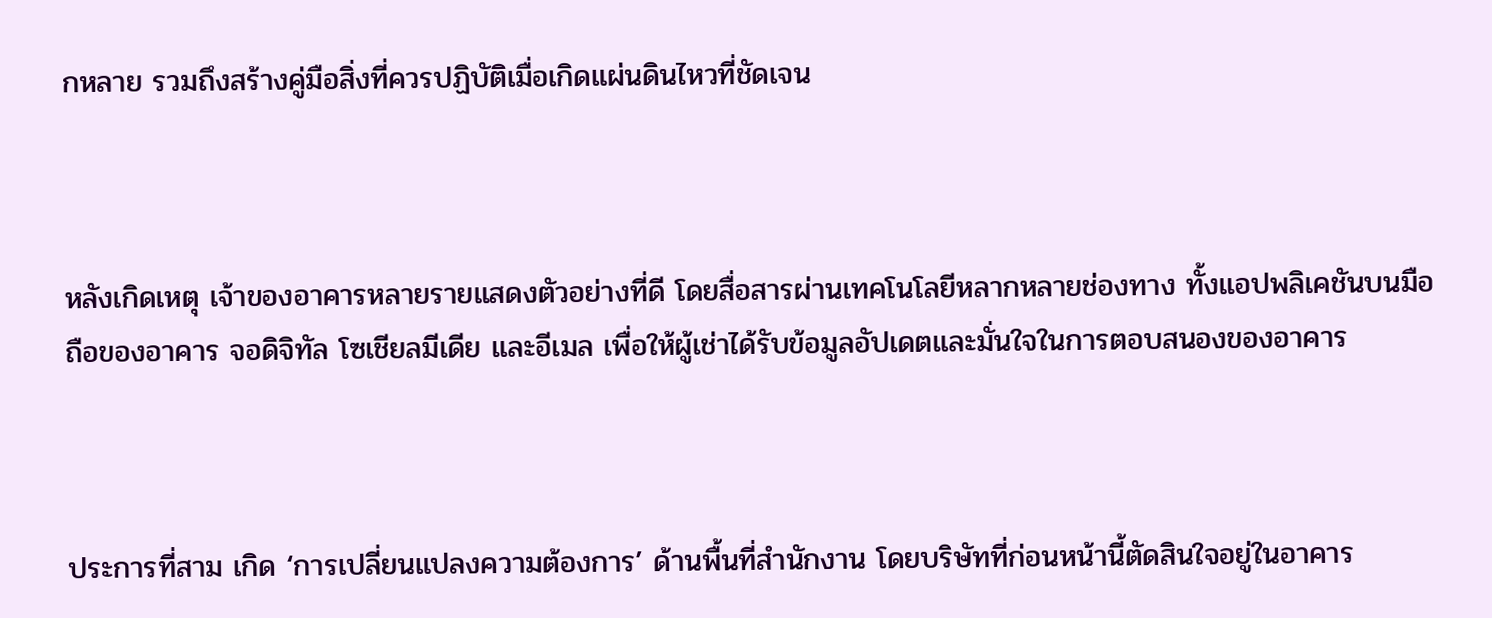กหลาย รวมถึงสร้างคู่มือสิ่งที่ควรปฏิบัติเมื่อเกิดแผ่นดินไหวที่ชัดเจน



หลังเกิดเหตุ เจ้าของอาคารหลายรายแสดงตัวอย่างที่ดี โดยสื่อสารผ่านเทคโนโลยีหลากหลายช่องทาง ทั้งแอปพลิเคชันบนมือถือของอาคาร จอดิจิทัล โซเชียลมีเดีย และอีเมล เพื่อให้ผู้เช่าได้รับข้อมูลอัปเดตและมั่นใจในการตอบสนองของอาคาร



ประการที่สาม เกิด ‘การเปลี่ยนแปลงความต้องการ’ ด้านพื้นที่สำนักงาน โดยบริษัทที่ก่อนหน้านี้ตัดสินใจอยู่ในอาคาร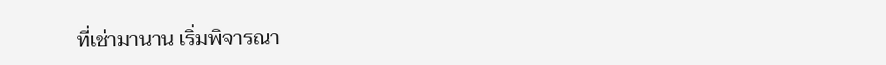ที่เช่ามานาน เริ่มพิจารณา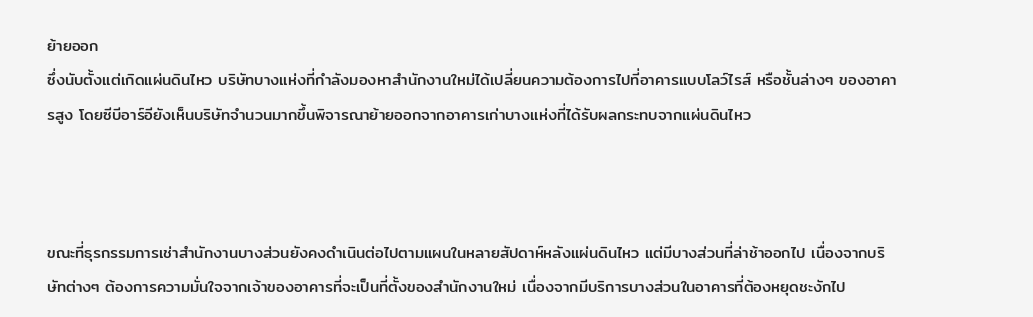ย้ายออก
ซึ่งนับตั้งแต่เกิดแผ่นดินไหว บริษัทบางแห่งที่กำลังมองหาสำนักงานใหม่ได้เปลี่ยนความต้องการไปที่อาคารแบบโลว์ไรส์ หรือชั้นล่างๆ ของอาคารสูง โดยซีบีอาร์อียังเห็นบริษัทจำนวนมากขึ้นพิจารณาย้ายออกจากอาคารเก่าบางแห่งที่ได้รับผลกระทบจากแผ่นดินไหว



ขณะที่ธุรกรรมการเช่าสำนักงานบางส่วนยังคงดำเนินต่อไปตามแผนในหลายสัปดาห์หลังแผ่นดินไหว แต่มีบางส่วนที่ล่าช้าออกไป เนื่องจากบริษัทต่างๆ ต้องการความมั่นใจจากเจ้าของอาคารที่จะเป็นที่ตั้งของสำนักงานใหม่ เนื่องจากมีบริการบางส่วนในอาคารที่ต้องหยุดชะงักไป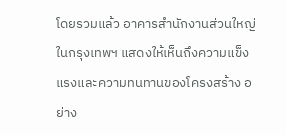โดยรวมแล้ว อาคารสำนักงานส่วนใหญ่ในกรุงเทพฯ แสดงให้เห็นถึงความแข็งแรงและความทนทานของโครงสร้าง อย่าง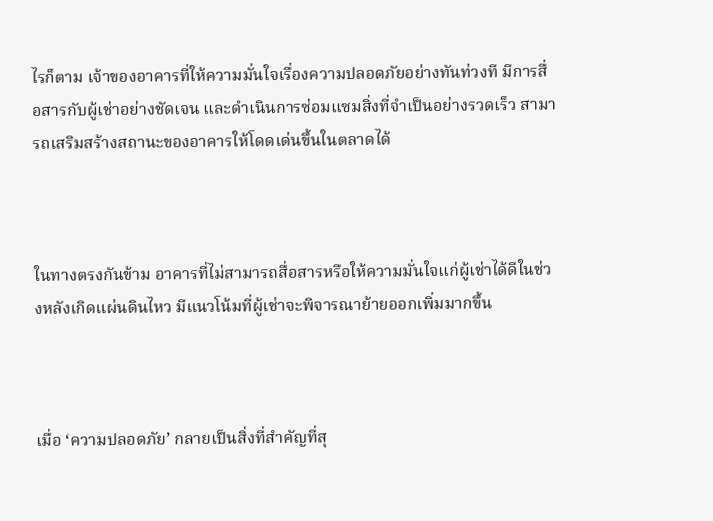ไรก็ตาม เจ้าของอาคารที่ให้ความมั่นใจเรื่องความปลอดภัยอย่างทันท่วงที มีการสื่อสารกับผู้เช่าอย่างชัดเจน และดำเนินการซ่อมแซมสิ่งที่จำเป็นอย่างรวดเร็ว สามารถเสริมสร้างสถานะของอาคารให้โดดเด่นขึ้นในตลาดได้



ในทางตรงกันข้าม อาคารที่ไม่สามารถสื่อสารหรือให้ความมั่นใจแก่ผู้เช่าได้ดีในช่วงหลังเกิดแผ่นดินไหว มีแนวโน้มที่ผู้เช่าจะพิจารณาย้ายออกเพิ่มมากขึ้น



เมื่อ ‘ความปลอดภัย’ กลายเป็นสิ่งที่สำคัญที่สุ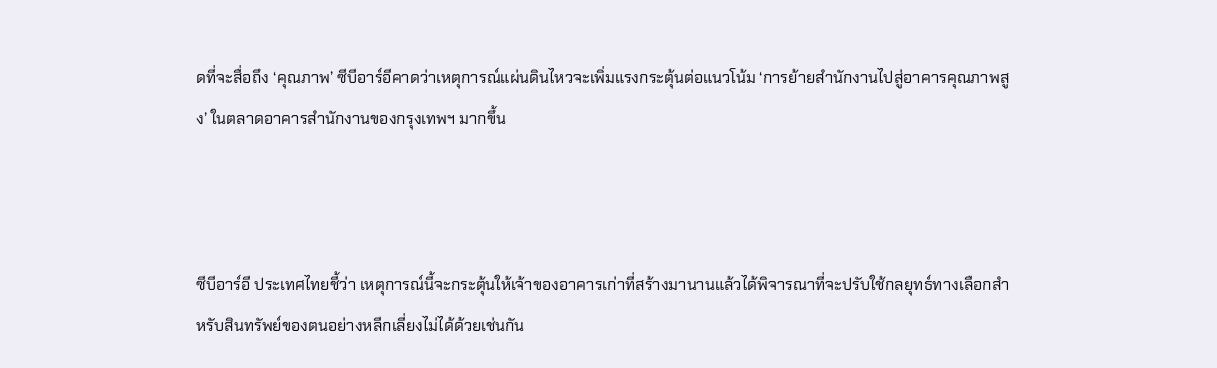ดที่จะสื่อถึง ‘คุณภาพ’ ซีบีอาร์อีคาดว่าเหตุการณ์แผ่นดินไหวจะเพิ่มแรงกระตุ้นต่อแนวโน้ม ‘การย้ายสำนักงานไปสู่อาคารคุณภาพสูง’ ในตลาดอาคารสำนักงานของกรุงเทพฯ มากขึ้น



ซีบีอาร์อี ประเทศไทยชี้ว่า เหตุการณ์นี้จะกระตุ้นให้เจ้าของอาคารเก่าที่สร้างมานานแล้วได้พิจารณาที่จะปรับใช้กลยุทธ์ทางเลือกสำหรับสินทรัพย์ของตนอย่างหลีกเลี่ยงไม่ได้ด้วยเช่นกัน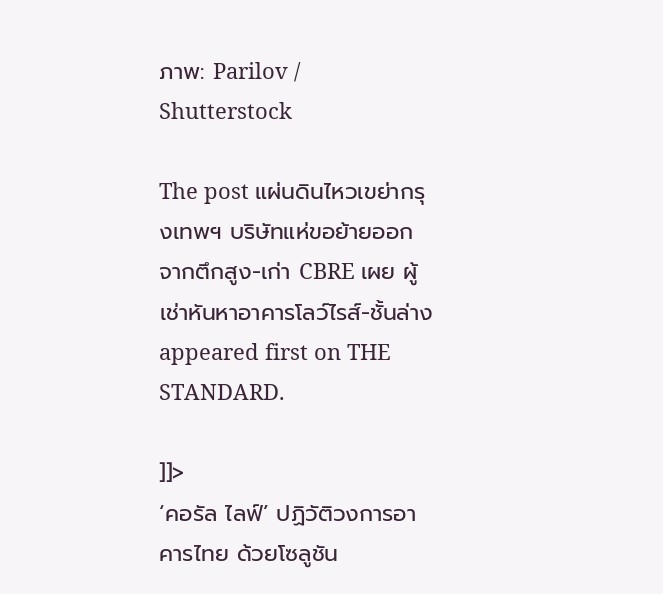ภาพ: Parilov / Shutterstock

The post แผ่นดินไหวเขย่ากรุงเทพฯ บริษัทแห่ขอย้ายออกจากตึกสูง-เก่า CBRE เผย ผู้เช่าหันหาอาคารโลว์ไรส์-ชั้นล่าง appeared first on THE STANDARD.

]]>
‘คอรัล ไลฟ์’ ปฏิวัติวงการอาคารไทย ด้วยโซลูชัน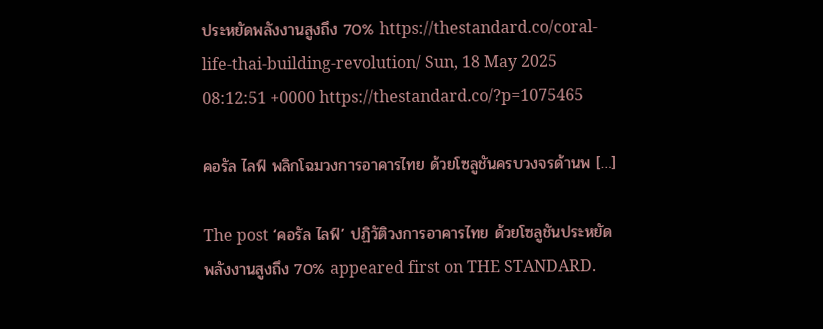ประหยัดพลังงานสูงถึง 70% https://thestandard.co/coral-life-thai-building-revolution/ Sun, 18 May 2025 08:12:51 +0000 https://thestandard.co/?p=1075465

คอรัล ไลฟ์ พลิกโฉมวงการอาคารไทย ด้วยโซลูชันครบวงจรด้านพ […]

The post ‘คอรัล ไลฟ์’ ปฏิวัติวงการอาคารไทย ด้วยโซลูชันประหยัดพลังงานสูงถึง 70% appeared first on THE STANDARD.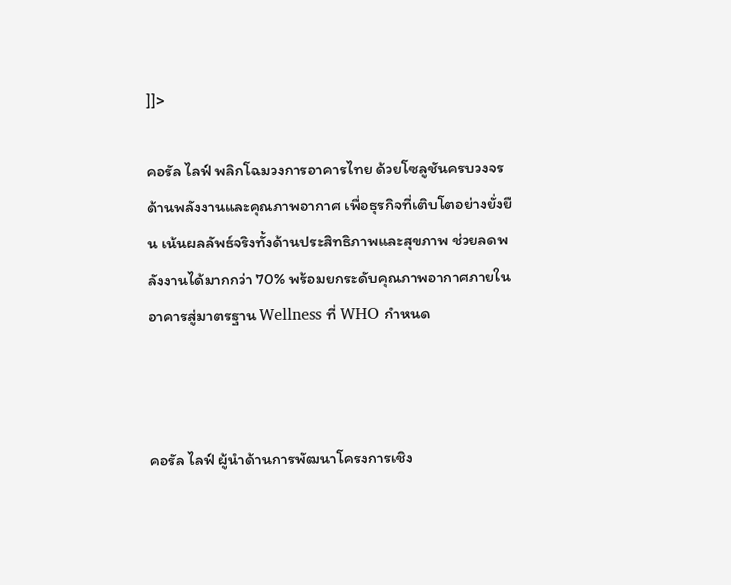]]>

คอรัล ไลฟ์ พลิกโฉมวงการอาคารไทย ด้วยโซลูชันครบวงจรด้านพลังงานและคุณภาพอากาศ เพื่อธุรกิจที่เติบโตอย่างยั่งยืน เน้นผลลัพธ์จริงทั้งด้านประสิทธิภาพและสุขภาพ ช่วยลดพลังงานได้มากกว่า 70% พร้อมยกระดับคุณภาพอากาศภายในอาคารสู่มาตรฐาน Wellness ที่ WHO กำหนด



คอรัล ไลฟ์ ผู้นำด้านการพัฒนาโครงการเชิง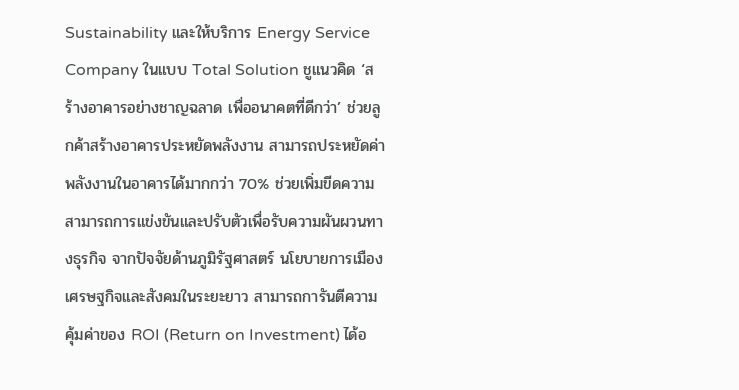Sustainability และให้บริการ Energy Service Company ในแบบ Total Solution ชูแนวคิด ‘สร้างอาคารอย่างชาญฉลาด เพื่ออนาคตที่ดีกว่า’ ช่วยลูกค้าสร้างอาคารประหยัดพลังงาน สามารถประหยัดค่าพลังงานในอาคารได้มากกว่า 70% ช่วยเพิ่มขีดความสามารถการแข่งขันและปรับตัวเพื่อรับความผันผวนทางธุรกิจ จากปัจจัยด้านภูมิรัฐศาสตร์ นโยบายการเมือง เศรษฐกิจและสังคมในระยะยาว สามารถการันตีความคุ้มค่าของ ROI (Return on Investment) ได้อ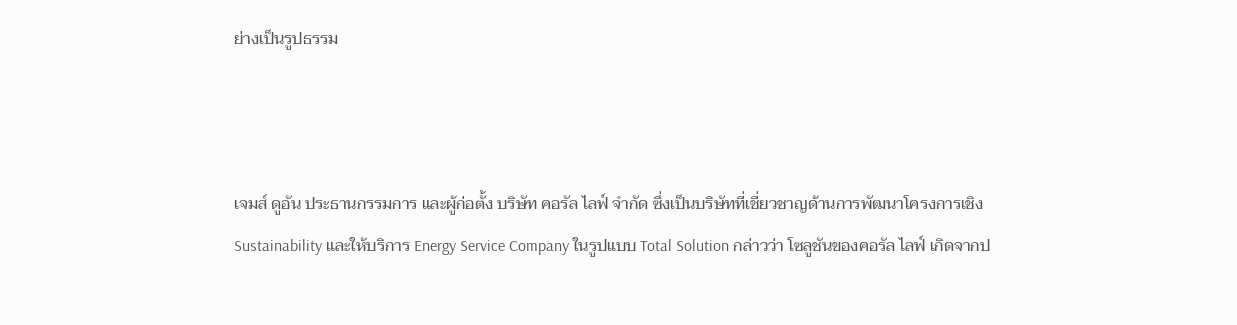ย่างเป็นรูปธรรม



เจมส์ ดูอัน ประธานกรรมการ และผู้ก่อตั้ง บริษัท คอรัล ไลฟ์ จำกัด ซึ่งเป็นบริษัทที่เชี่ยวชาญด้านการพัฒนาโครงการเชิง Sustainability และให้บริการ Energy Service Company ในรูปแบบ Total Solution กล่าวว่า โซลูชันของคอรัล ไลฟ์ เกิดจากป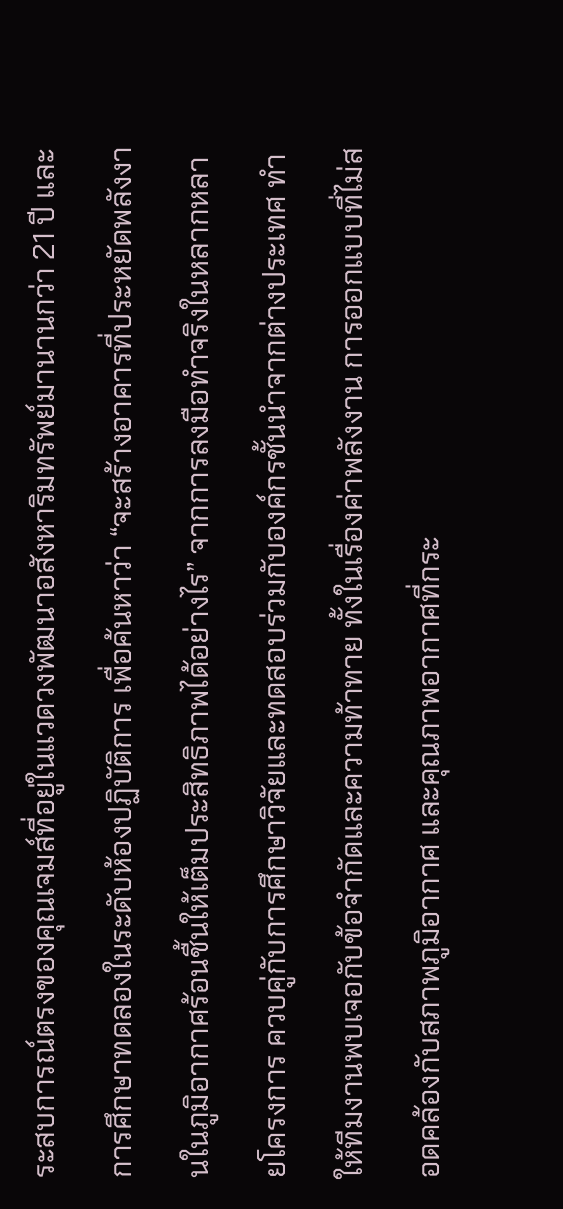ระสบการณ์ตรงของคุณเจมส์ที่อยู่ในแวดวงพัฒนาอสังหาริมทรัพย์มานานกว่า 21 ปี และการศึกษาทดลองในระดับห้องปฏิบัติการ เพื่อค้นหาว่า “จะสร้างอาคารที่ประหยัดพลังงานในภูมิอากาศร้อนชื้นให้เต็มประสิทธิภาพได้อย่างไร” จากการลงมือทำจริงในหลากหลายโครงการ ควบคู่กับการศึกษาวิจัยและทดสอบร่วมกับองค์กรชั้นนำจากต่างประเทศ ทำให้ทีมงานพบเจอกับข้อจำกัดและความท้าทาย ทั้งในเรื่องค่าพลังงาน การออกแบบที่ไม่สอดคล้องกับสภาพภูมิอากาศ และคุณภาพอากาศที่กระ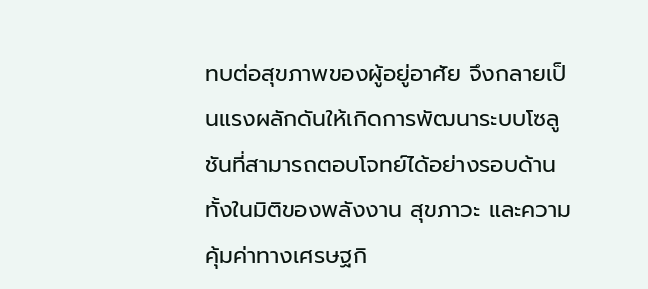ทบต่อสุขภาพของผู้อยู่อาศัย จึงกลายเป็นแรงผลักดันให้เกิดการพัฒนาระบบโซลูชันที่สามารถตอบโจทย์ได้อย่างรอบด้าน ทั้งในมิติของพลังงาน สุขภาวะ และความคุ้มค่าทางเศรษฐกิ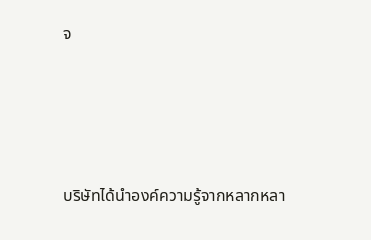จ





บริษัทได้นำองค์ความรู้จากหลากหลา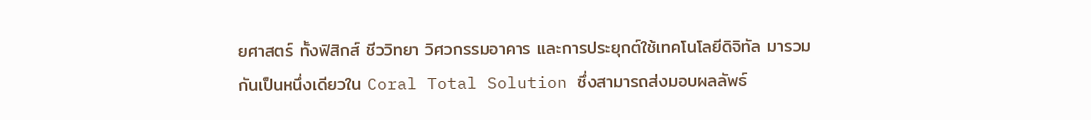ยศาสตร์ ทั้งฟิสิกส์ ชีววิทยา วิศวกรรมอาคาร และการประยุกต์ใช้เทคโนโลยีดิจิทัล มารวมกันเป็นหนึ่งเดียวใน Coral Total Solution ซึ่งสามารถส่งมอบผลลัพธ์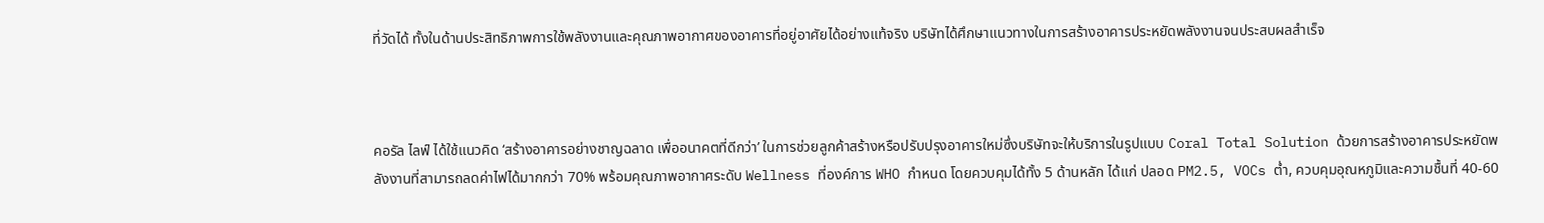ที่วัดได้ ทั้งในด้านประสิทธิภาพการใช้พลังงานและคุณภาพอากาศของอาคารที่อยู่อาศัยได้อย่างแท้จริง บริษัทได้ศึกษาแนวทางในการสร้างอาคารประหยัดพลังงานจนประสบผลสำเร็จ



คอรัล ไลฟ์ ได้ใช้แนวคิด ‘สร้างอาคารอย่างชาญฉลาด เพื่ออนาคตที่ดีกว่า’ ในการช่วยลูกค้าสร้างหรือปรับปรุงอาคารใหม่ซึ่งบริษัทจะให้บริการในรูปแบบ Coral Total Solution ด้วยการสร้างอาคารประหยัดพลังงานที่สามารถลดค่าไฟได้มากกว่า 70% พร้อมคุณภาพอากาศระดับ Wellness ที่องค์การ WHO กำหนด โดยควบคุมได้ทั้ง 5 ด้านหลัก ได้แก่ ปลอด PM2.5, VOCs ต่ำ, ควบคุมอุณหภูมิและความชื้นที่ 40-60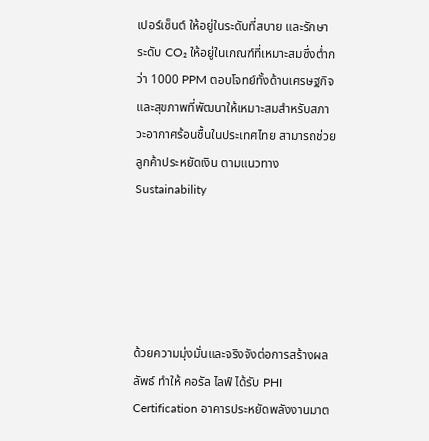เปอร์เซ็นต์ ให้อยู่ในระดับที่สบาย และรักษาระดับ CO₂ ให้อยู่ในเกณฑ์ที่เหมาะสมซึ่งต่ำกว่า 1000 PPM ตอบโจทย์ทั้งด้านเศรษฐกิจและสุขภาพที่พัฒนาให้เหมาะสมสำหรับสภาวะอากาศร้อนชื้นในประเทศไทย สามารถช่วยลูกค้าประหยัดเงิน ตามแนวทาง Sustainability





ด้วยความมุ่งมั่นและจริงจังต่อการสร้างผลลัพธ์ ทำให้ คอรัล ไลฟ์ ได้รับ PHI Certification อาคารประหยัดพลังงานมาต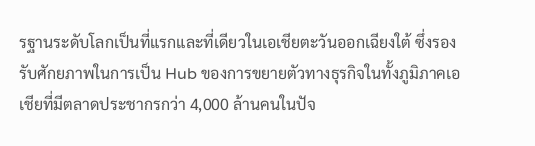รฐานระดับโลกเป็นที่แรกและที่เดียวในเอเชียตะวันออกเฉียงใต้ ซึ่งรองรับศักยภาพในการเป็น Hub ของการขยายตัวทางธุรกิจในทั้งภูมิภาคเอเชียที่มีตลาดประชากรกว่า 4,000 ล้านคนในปัจ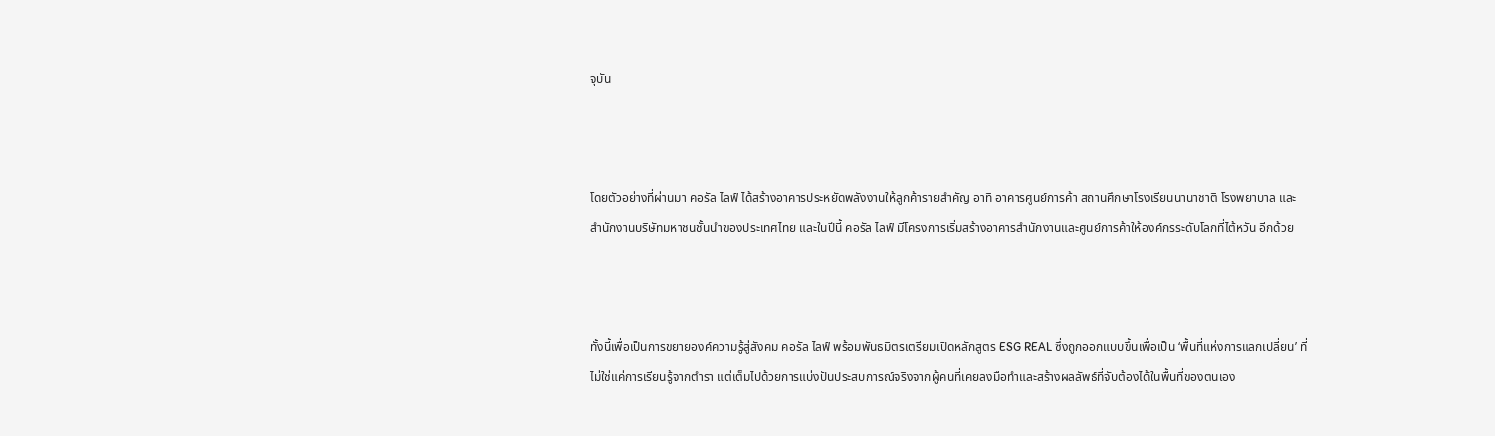จุบัน



โดยตัวอย่างที่ผ่านมา คอรัล ไลฟ์ ได้สร้างอาคารประหยัดพลังงานให้ลูกค้ารายสำคัญ อาทิ อาคารศูนย์การค้า สถานศึกษาโรงเรียนนานาชาติ โรงพยาบาล และ สำนักงานบริษัทมหาชนชั้นนำของประเทศไทย และในปีนี้ คอรัล ไลฟ์ มีโครงการเริ่มสร้างอาคารสำนักงานและศูนย์การค้าให้องค์กรระดับโลกที่ไต้หวัน อีกด้วย



ทั้งนี้เพื่อเป็นการขยายองค์ความรู้สู่สังคม คอรัล ไลฟ์ พร้อมพันธมิตรเตรียมเปิดหลักสูตร ESG REAL ซึ่งถูกออกแบบขึ้นเพื่อเป็น ‘พื้นที่แห่งการแลกเปลี่ยน’ ที่ไม่ใช่แค่การเรียนรู้จากตำรา แต่เต็มไปด้วยการแบ่งปันประสบการณ์จริงจากผู้คนที่เคยลงมือทำและสร้างผลลัพธ์ที่จับต้องได้ในพื้นที่ของตนเอง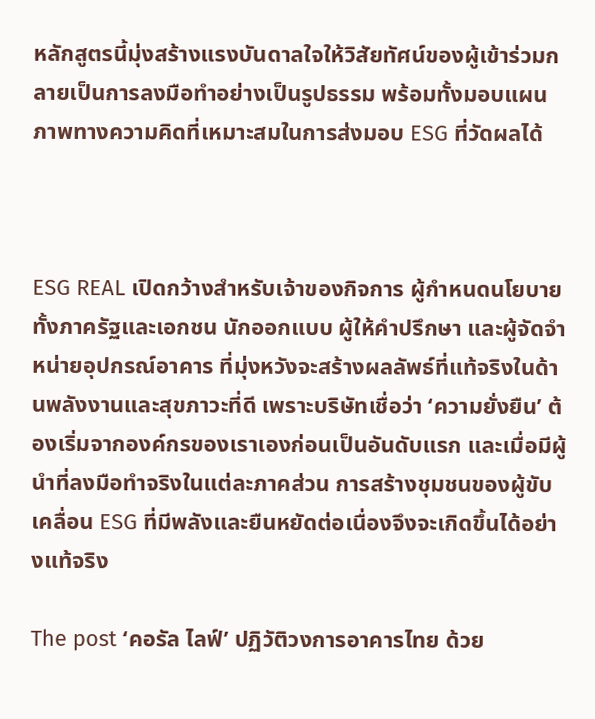หลักสูตรนี้มุ่งสร้างแรงบันดาลใจให้วิสัยทัศน์ของผู้เข้าร่วมกลายเป็นการลงมือทำอย่างเป็นรูปธรรม พร้อมทั้งมอบแผนภาพทางความคิดที่เหมาะสมในการส่งมอบ ESG ที่วัดผลได้



ESG REAL เปิดกว้างสำหรับเจ้าของกิจการ ผู้กำหนดนโยบายทั้งภาครัฐและเอกชน นักออกแบบ ผู้ให้คำปรึกษา และผู้จัดจำหน่ายอุปกรณ์อาคาร ที่มุ่งหวังจะสร้างผลลัพธ์ที่แท้จริงในด้านพลังงานและสุขภาวะที่ดี เพราะบริษัทเชื่อว่า ‘ความยั่งยืน’ ต้องเริ่มจากองค์กรของเราเองก่อนเป็นอันดับแรก และเมื่อมีผู้นำที่ลงมือทำจริงในแต่ละภาคส่วน การสร้างชุมชนของผู้ขับเคลื่อน ESG ที่มีพลังและยืนหยัดต่อเนื่องจึงจะเกิดขึ้นได้อย่างแท้จริง

The post ‘คอรัล ไลฟ์’ ปฏิวัติวงการอาคารไทย ด้วย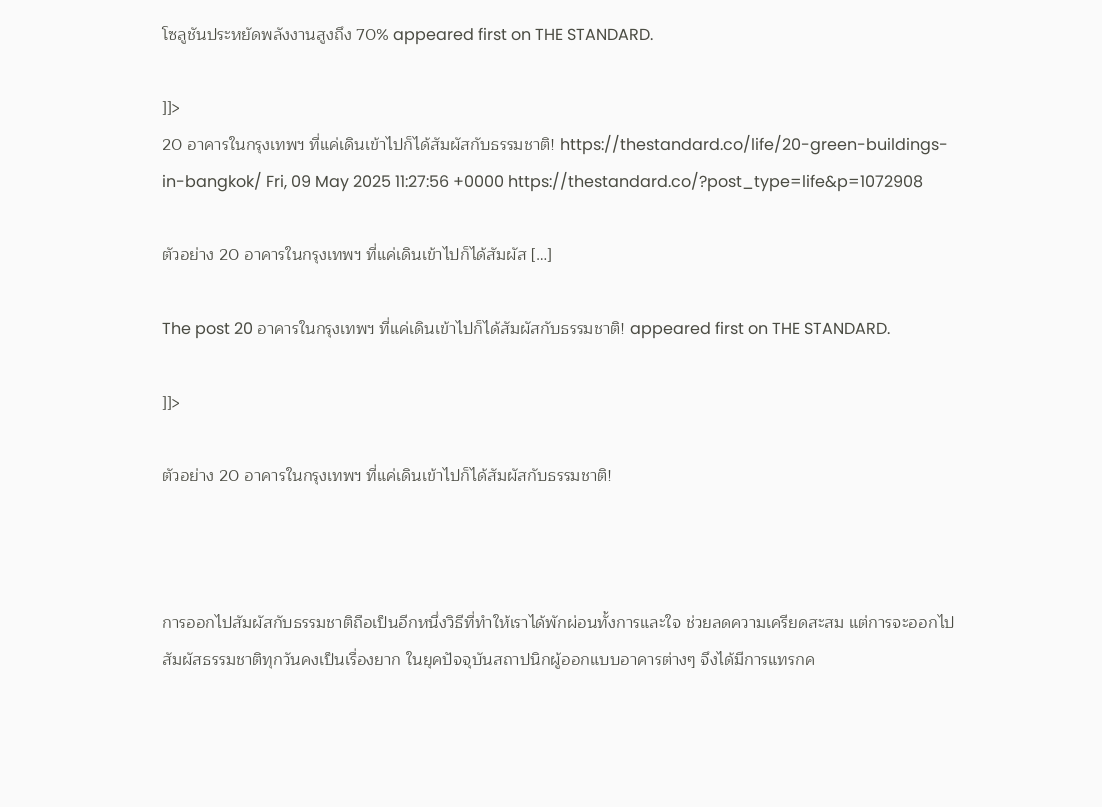โซลูชันประหยัดพลังงานสูงถึง 70% appeared first on THE STANDARD.

]]>
20 อาคารในกรุงเทพฯ ที่แค่เดินเข้าไปก็ได้สัมผัสกับธรรมชาติ! https://thestandard.co/life/20-green-buildings-in-bangkok/ Fri, 09 May 2025 11:27:56 +0000 https://thestandard.co/?post_type=life&p=1072908

ตัวอย่าง 20 อาคารในกรุงเทพฯ ที่แค่เดินเข้าไปก็ได้สัมผัส […]

The post 20 อาคารในกรุงเทพฯ ที่แค่เดินเข้าไปก็ได้สัมผัสกับธรรมชาติ! appeared first on THE STANDARD.

]]>

ตัวอย่าง 20 อาคารในกรุงเทพฯ ที่แค่เดินเข้าไปก็ได้สัมผัสกับธรรมชาติ!



การออกไปสัมผัสกับธรรมชาติถือเป็นอีกหนึ่งวิธีที่ทำให้เราได้พักผ่อนทั้งการและใจ ช่วยลดความเครียดสะสม แต่การจะออกไปสัมผัสธรรมชาติทุกวันคงเป็นเรื่องยาก ในยุคปัจจุบันสถาปนิกผู้ออกแบบอาคารต่างๆ จึงได้มีการแทรกค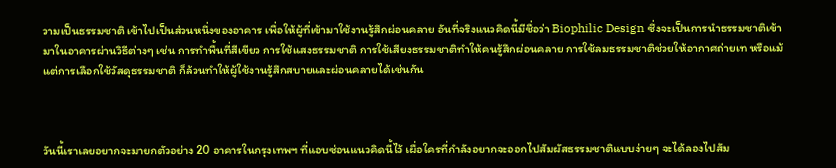วามเป็นธรรมชาติ เข้าไปเป็นส่วนหนึ่งของอาคาร เพื่อให้ผู้ที่เข้ามาใช้งานรู้สึกผ่อนคลาย อันที่จริงแนวคิดนี้มีชื่อว่า Biophilic Design ซึ่งจะเป็นการนำธรรมชาติเข้ามาในอาคารผ่านวิธีต่างๆ เช่น การทำพื้นที่สีเขียว การใช้แสงธรรมชาติ การใช้เสียงธรรมชาติทำให้คนรู้สึกผ่อนคลาย การใช้ลมธรรมชาติช่วยให้อากาศถ่ายเท หรือแม้แต่การเลือกใช้วัสดุธรรมชาติ ก็ล้วนทำให้ผู้ใช้งานรู้สึกสบายและผ่อนคลายได้เช่นกัน



วันนี้เราเลยอยากจะมายกตัวอย่าง 20 อาคารในกรุงเทพฯ ที่แอบซ่อนแนวคิดนี้ไว้ เผื่อใครที่กำลังอยากจะออกไปสัมผัสธรรมชาติแบบง่ายๆ จะได้ลองไปสัม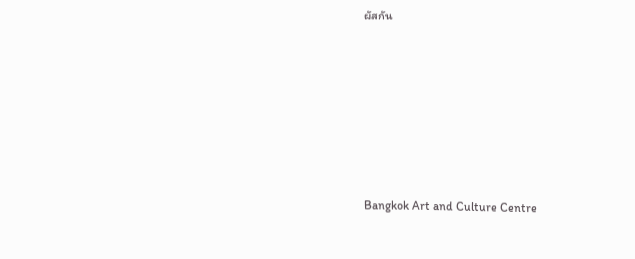ผัสกัน








Bangkok Art and Culture Centre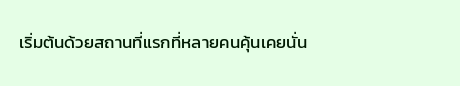เริ่มต้นด้วยสถานที่แรกที่หลายคนคุ้นเคยนั่น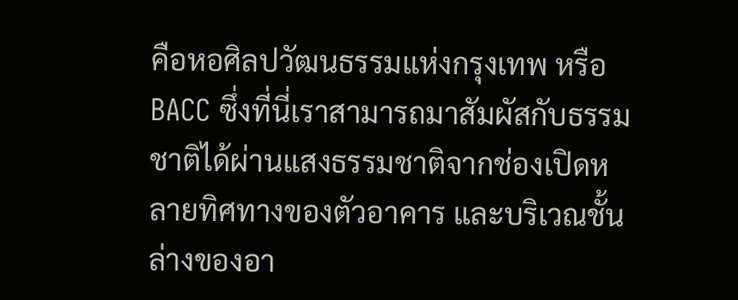คือหอศิลปวัฒนธรรมแห่งกรุงเทพ หรือ BACC ซึ่งที่นี่เราสามารถมาสัมผัสกับธรรมชาติได้ผ่านแสงธรรมชาติจากช่องเปิดหลายทิศทางของตัวอาคาร และบริเวณชั้นล่างของอา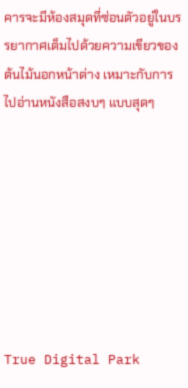คารจะมีห้องสมุดที่ซ่อนตัวอยู่ในบรรยากาศเต็มไปด้วยความเขียวของต้นไม้นอกหน้าต่าง เหมาะกับการไปอ่านหนังสือสงบๆ แบบสุดๆ








True Digital Park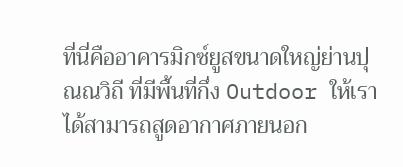ที่นี่คืออาคารมิกซ์ยูสขนาดใหญ่ย่านปุณณวิถี ที่มีพื้นที่กึ่ง Outdoor ให้เราได้สามารถสูดอากาศภายนอก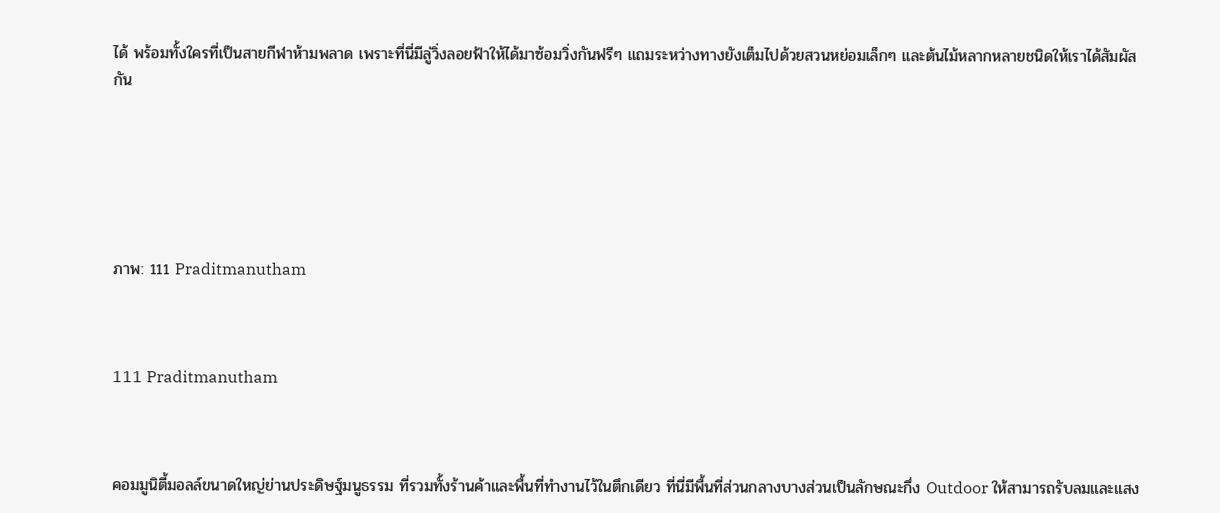ได้ พร้อมทั้งใครที่เป็นสายกีฬาห้ามพลาด เพราะที่นี่มีลู่วิ่งลอยฟ้าให้ได้มาซ้อมวิ่งกันฟรีๆ แถมระหว่างทางยังเต็มไปด้วยสวนหย่อมเล็กๆ และต้นไม้หลากหลายชนิดให้เราได้สัมผัสกัน






ภาพ: 111 Praditmanutham



111 Praditmanutham



คอมมูนิตี้มอลล์ขนาดใหญ่ย่านประดิษฐ์มนูธรรม ที่รวมทั้งร้านค้าและพื้นที่ทำงานไว้ในตึกเดียว ที่นี่มีพื้นที่ส่วนกลางบางส่วนเป็นลักษณะกึ่ง Outdoor ให้สามารถรับลมและแสง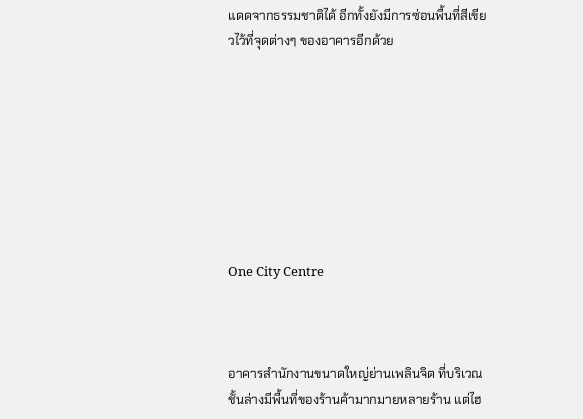แดดจากธรรมชาติได้ อีกทั้งยังมีการซ่อนพื้นที่สีเขียวไว้ที่จุดต่างๆ ของอาคารอีกด้วย








One City Centre



อาคารสำนักงานขนาดใหญ่ย่านเพลินจิต ที่บริเวณชั้นล่างมีพื้นที่ของร้านค้ามากมายหลายร้าน แต่ไฮ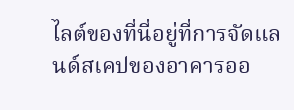ไลต์ของที่นี่อยู่ที่การจัดแลนด์สเคปของอาคารออ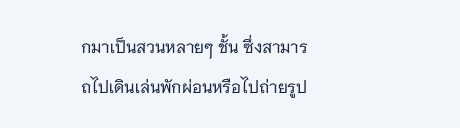กมาเป็นสวนหลายๆ ชั้น ซึ่งสามารถไปเดินเล่นพักผ่อนหรือไปถ่ายรูป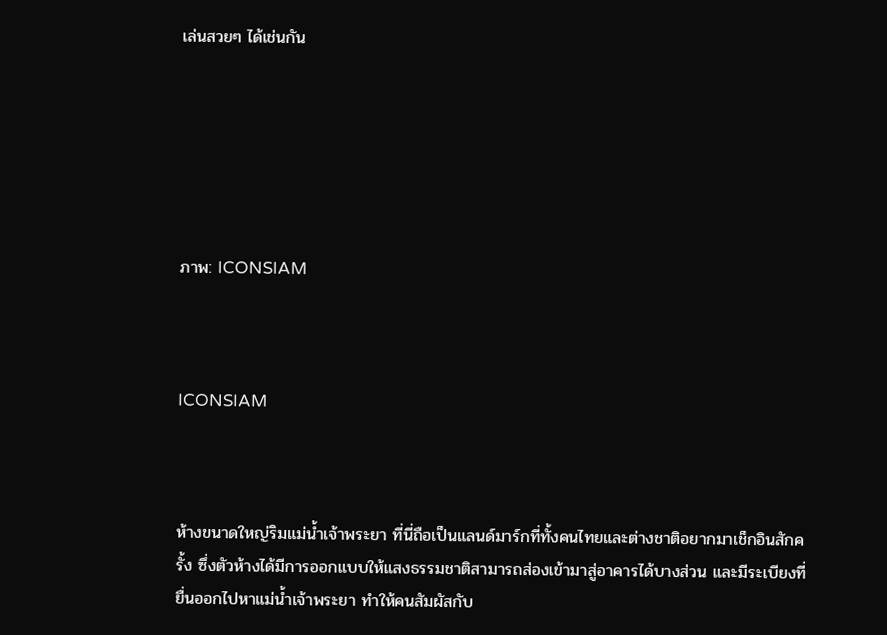เล่นสวยๆ ได้เช่นกัน






ภาพ: ICONSIAM



ICONSIAM



ห้างขนาดใหญ่ริมแม่น้ำเจ้าพระยา ที่นี่ถือเป็นแลนด์มาร์กที่ทั้งคนไทยและต่างชาติอยากมาเช็กอินสักครั้ง ซึ่งตัวห้างได้มีการออกแบบให้แสงธรรมชาติสามารถส่องเข้ามาสู่อาคารได้บางส่วน และมีระเบียงที่ยื่นออกไปหาแม่น้ำเจ้าพระยา ทำให้คนสัมผัสกับ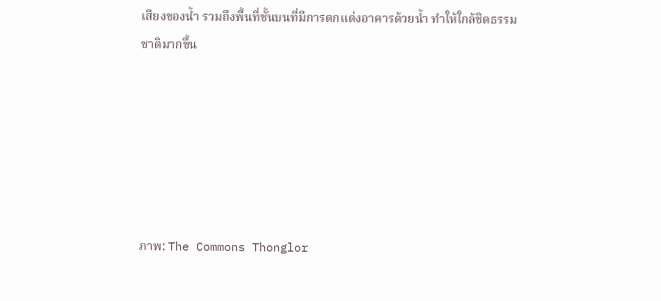เสียงของน้ำ รวมถึงพื้นที่ชั้นบนที่มีการตกแต่งอาคารด้วยน้ำ ทำให้ใกล้ชิดธรรมชาติมากขึ้น






ภาพ: The Commons Thonglor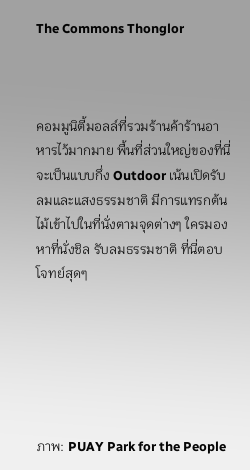The Commons Thonglor



คอมมูนิตี้มอลล์ที่รวมร้านค้าร้านอาหารไว้มากมาย พื้นที่ส่วนใหญ่ของที่นี่จะเป็นแบบกึ่ง Outdoor เน้นเปิดรับลมและแสงธรรมชาติ มีการแทรกต้นไม้เข้าไปในที่นั่งตามจุดต่างๆ ใครมองหาที่นั่งชิล รับลมธรรมชาติ ที่นี่ตอบโจทย์สุดๆ






ภาพ: PUAY Park for the People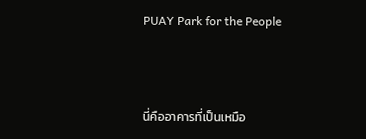PUAY Park for the People



นี่คืออาคารที่เป็นเหมือ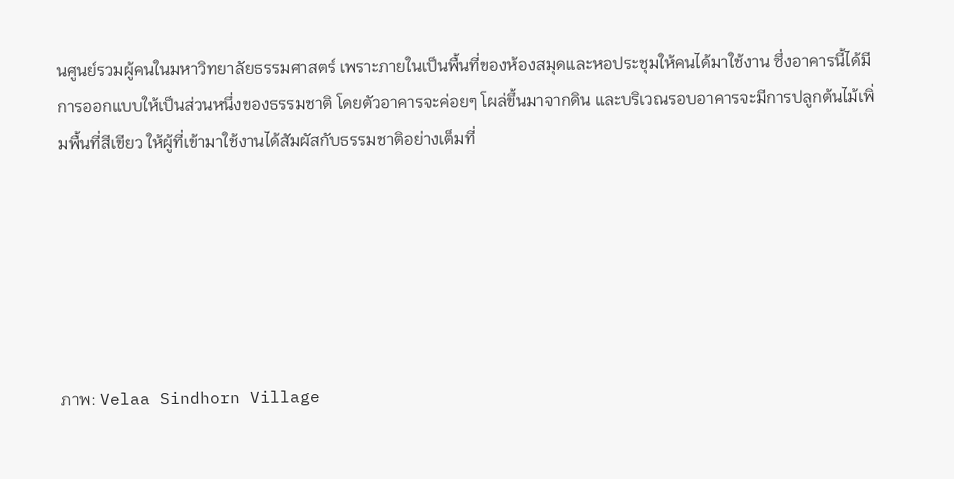นศูนย์รวมผู้คนในมหาวิทยาลัยธรรมศาสตร์ เพราะภายในเป็นพื้นที่ของห้องสมุดและหอประชุมให้คนได้มาใช้งาน ซึ่งอาคารนี้ได้มีการออกแบบให้เป็นส่วนหนึ่งของธรรมชาติ โดยตัวอาคารจะค่อยๆ โผล่ขึ้นมาจากดิน และบริเวณรอบอาคารจะมีการปลูกต้นไม้เพิ่มพื้นที่สีเขียว ให้ผู้ที่เข้ามาใช้งานได้สัมผัสกับธรรมชาติอย่างเต็มที่






ภาพ: Velaa Sindhorn Village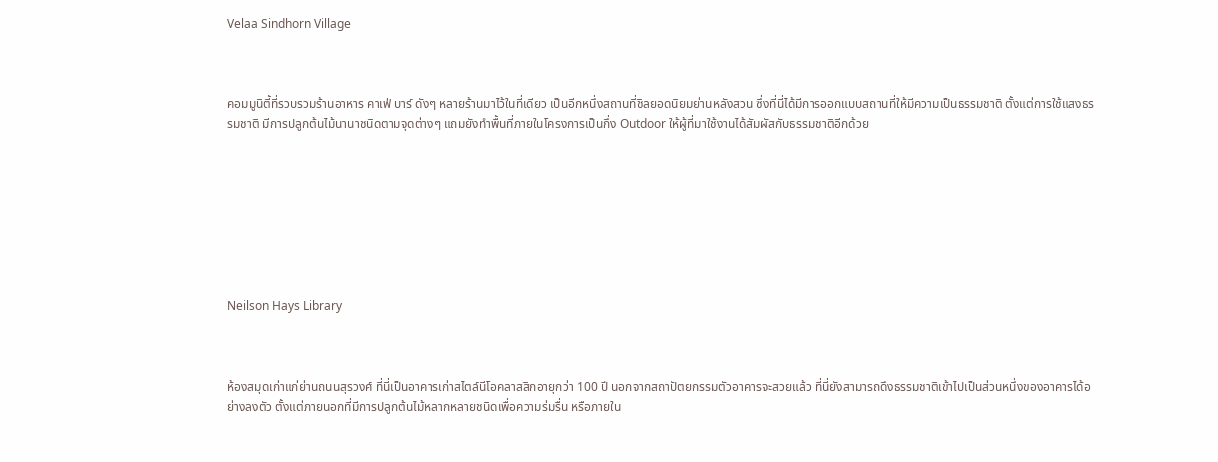Velaa Sindhorn Village



คอมมูนิตี้ที่รวบรวมร้านอาหาร คาเฟ่ บาร์ ดังๆ หลายร้านมาไว้ในที่เดียว เป็นอีกหนึ่งสถานที่ชิลยอดนิยมย่านหลังสวน ซึ่งที่นี่ได้มีการออกแบบสถานที่ให้มีความเป็นธรรมชาติ ตั้งแต่การใช้แสงธรรมชาติ มีการปลูกต้นไม้นานาชนิดตามจุดต่างๆ แถมยังทำพื้นที่ภายในโครงการเป็นกึ่ง Outdoor ให้ผู้ที่มาใช้งานได้สัมผัสกับธรรมชาติอีกด้วย








Neilson Hays Library



ห้องสมุดเก่าแก่ย่านถนนสุรวงศ์ ที่นี่เป็นอาคารเก่าสไตล์นีโอคลาสสิกอายุกว่า 100 ปี นอกจากสถาปัตยกรรมตัวอาคารจะสวยแล้ว ที่นี่ยังสามารถดึงธรรมชาติเข้าไปเป็นส่วนหนึ่งของอาคารได้อย่างลงตัว ตั้งแต่ภายนอกที่มีการปลูกต้นไม้หลากหลายชนิดเพื่อความร่มรื่น หรือภายใน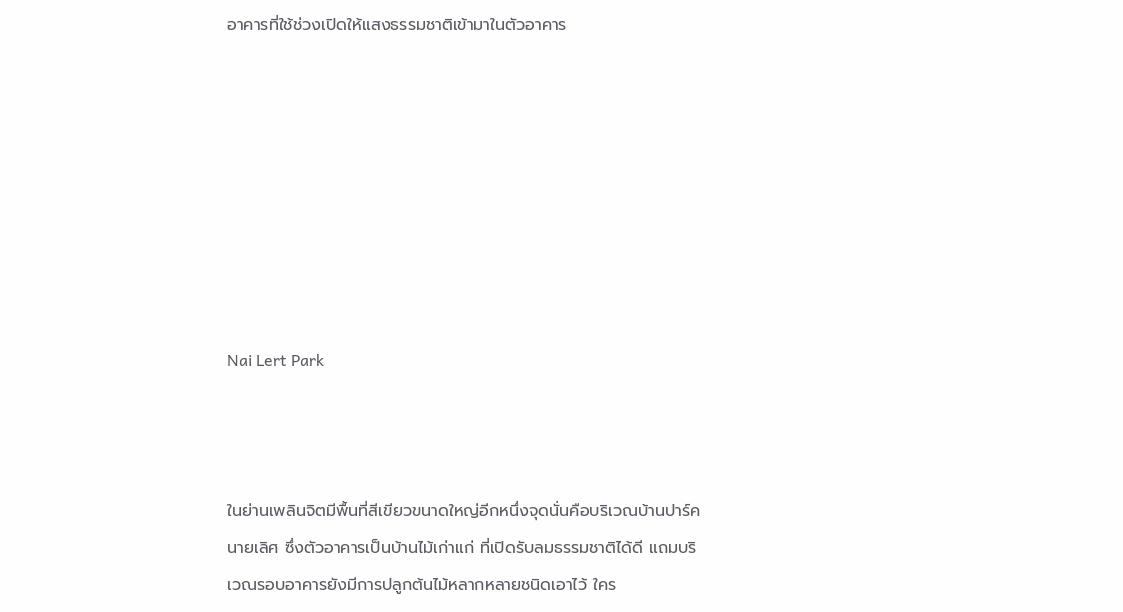อาคารที่ใช้ช่วงเปิดให้แสงธรรมชาติเข้ามาในตัวอาคาร








Nai Lert Park



ในย่านเพลินจิตมีพื้นที่สีเขียวขนาดใหญ่อีกหนึ่งจุดนั่นคือบริเวณบ้านปาร์คนายเลิศ ซึ่งตัวอาคารเป็นบ้านไม้เก่าแก่ ที่เปิดรับลมธรรมชาติได้ดี แถมบริเวณรอบอาคารยังมีการปลูกต้นไม้หลากหลายชนิดเอาไว้ ใคร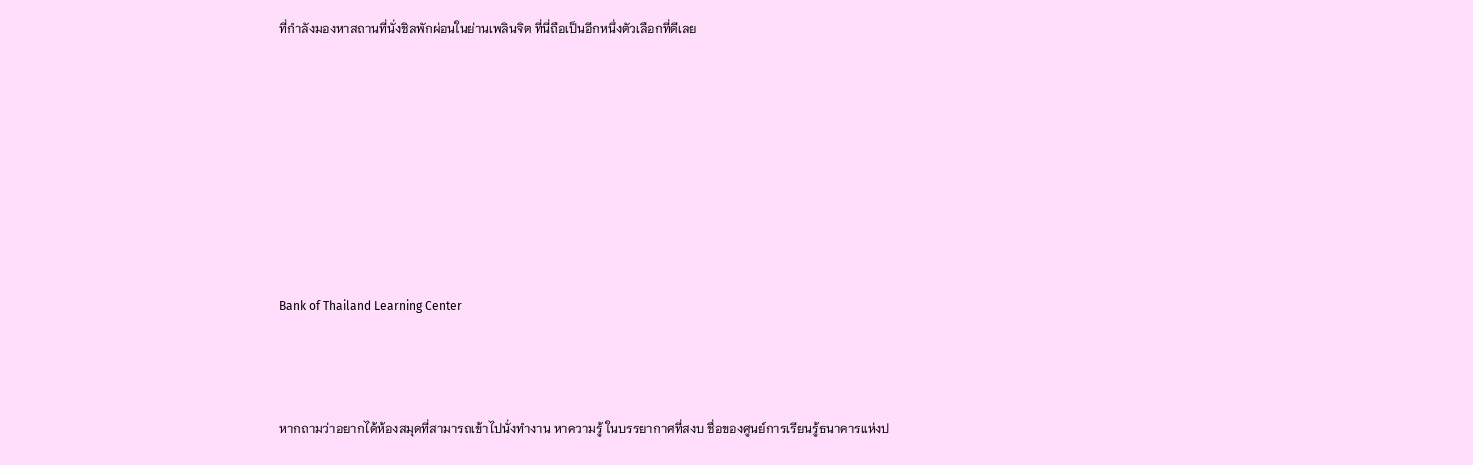ที่กำลังมองหาสถานที่นั่งชิลพักผ่อนในย่านเพลินจิต ที่นี่ถือเป็นอีกหนึ่งตัวเลือกที่ดีเลย








Bank of Thailand Learning Center



หากถามว่าอยากได้ห้องสมุดที่สามารถเข้าไปนั่งทำงาน หาความรู้ ในบรรยากาศที่สงบ ชื่อของศูนย์การเรียนรู้ธนาคารแห่งป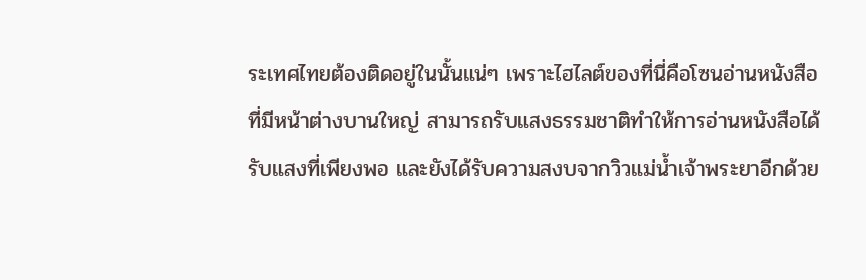ระเทศไทยต้องติดอยู่ในนั้นแน่ๆ เพราะไฮไลต์ของที่นี่คือโซนอ่านหนังสือที่มีหน้าต่างบานใหญ่ สามารถรับแสงธรรมชาติทำให้การอ่านหนังสือได้รับแสงที่เพียงพอ และยังได้รับความสงบจากวิวแม่น้ำเจ้าพระยาอีกด้วย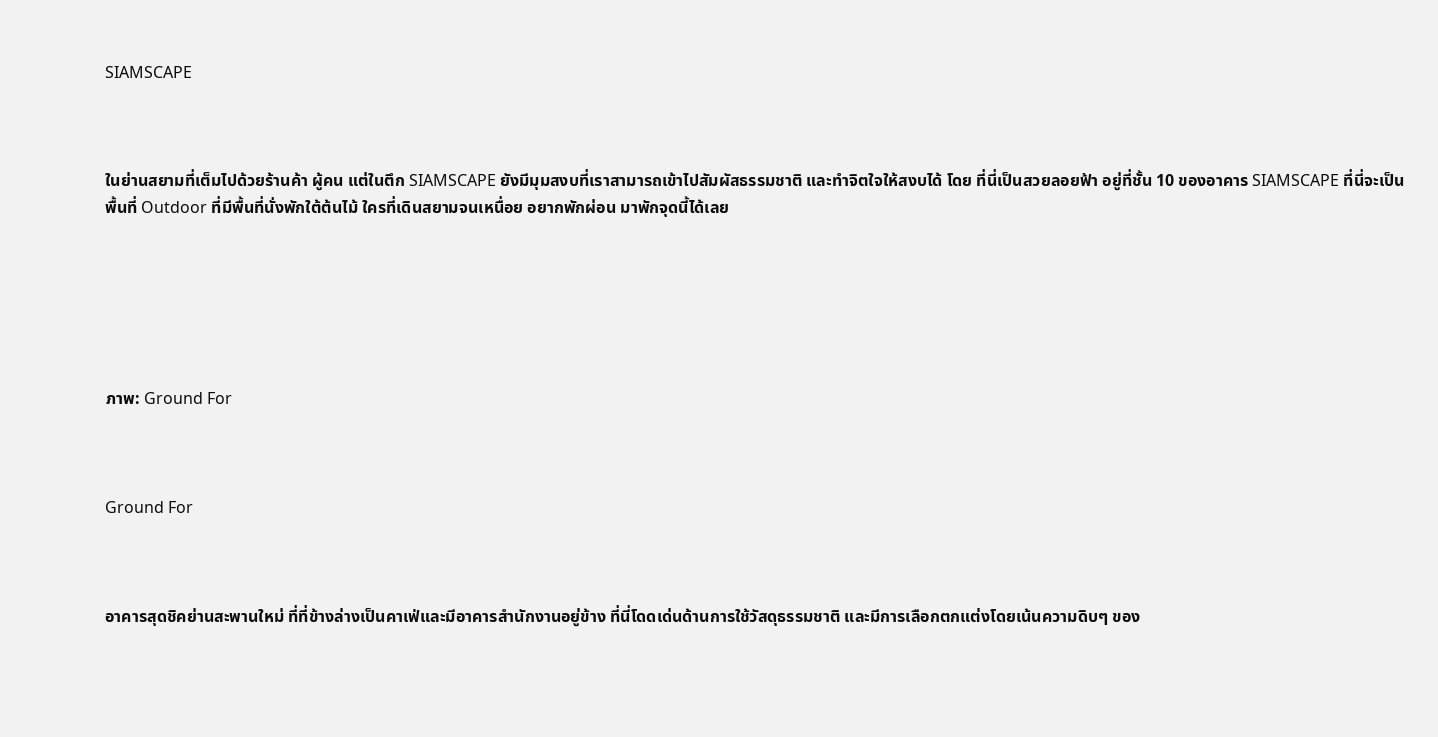SIAMSCAPE



ในย่านสยามที่เต็มไปด้วยร้านค้า ผู้คน แต่ในตึก SIAMSCAPE ยังมีมุมสงบที่เราสามารถเข้าไปสัมผัสธรรมชาติ และทำจิตใจให้สงบได้ โดย ที่นี่เป็นสวยลอยฟ้า อยู่ที่ชั้น 10 ของอาคาร SIAMSCAPE ที่นี่จะเป็นพื้นที่ Outdoor ที่มีพื้นที่นั่งพักใต้ต้นไม้ ใครที่เดินสยามจนเหนื่อย อยากพักผ่อน มาพักจุดนี้ได้เลย






ภาพ: Ground For



Ground For



อาคารสุดชิคย่านสะพานใหม่ ที่ที่ข้างล่างเป็นคาเฟ่และมีอาคารสำนักงานอยู่ข้าง ที่นี่โดดเด่นด้านการใช้วัสดุธรรมชาติ และมีการเลือกตกแต่งโดยเน้นความดิบๆ ของ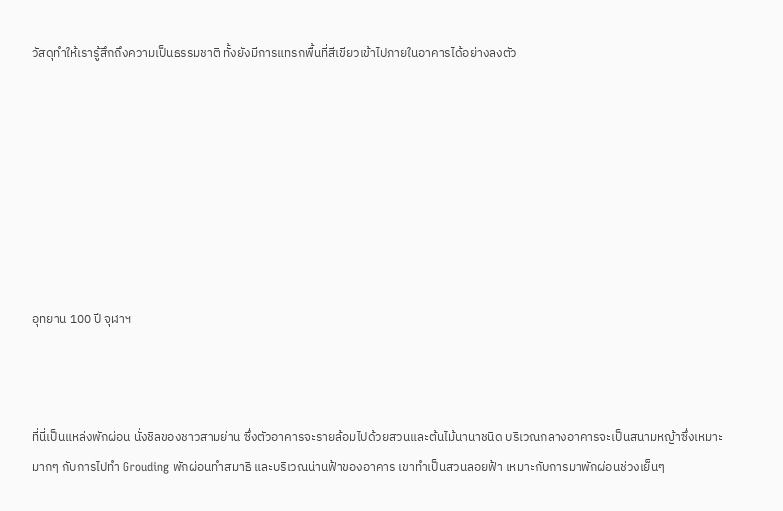วัสดุทำให้เรารู้สึกถึงความเป็นธรรมชาติ ทั้งยังมีการแทรกพื้นที่สีเขียวเข้าไปภายในอาคารได้อย่างลงตัว








อุทยาน 100 ปี จุฬาฯ



ที่นี่เป็นแหล่งพักผ่อน นั่งชิลของชาวสามย่าน ซึ่งตัวอาคารจะรายล้อมไปด้วยสวนและต้นไม้นานาชนิด บริเวณกลางอาคารจะเป็นสนามหญ้าซึ่งเหมาะมากๆ กับการไปทำ Grouding พักผ่อนทำสมาธิ และบริเวณน่านฟ้าของอาคาร เขาทำเป็นสวนลอยฟ้า เหมาะกับการมาพักผ่อนช่วงเย็นๆ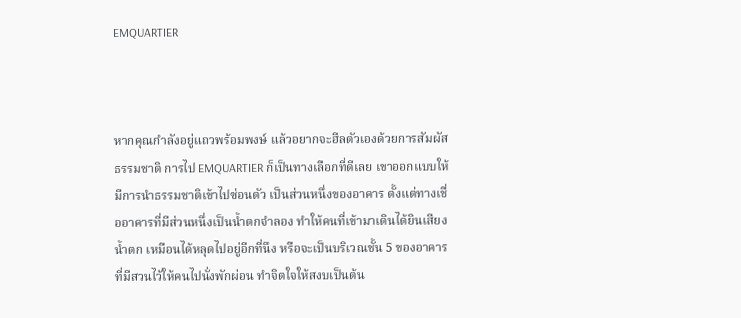EMQUARTIER



หากคุณกำลังอยู่แถวพร้อมพงษ์ แล้วอยากจะฮีลตัวเองด้วยการสัมผัสธรรมชาติ การไป EMQUARTIER ก็เป็นทางเลือกที่ดีเลย เขาออกแบบให้มีการนำธรรมชาติเข้าไปซ่อนตัว เป็นส่วนหนึ่งของอาคาร ตั้งแต่ทางเชื่ออาคารที่มีส่วนหนึ่งเป็นน้ำตกจำลอง ทำให้คนที่เข้ามาเดินได้ยินเสียงน้ำตก เหมือนได้หลุดไปอยู่อีกที่นึง หรือจะเป็นบริเวณชั้น 5 ของอาคารที่มีสวนไว้ให้คนไปนั่งพักผ่อน ทำจิตใจให้สงบเป็นต้น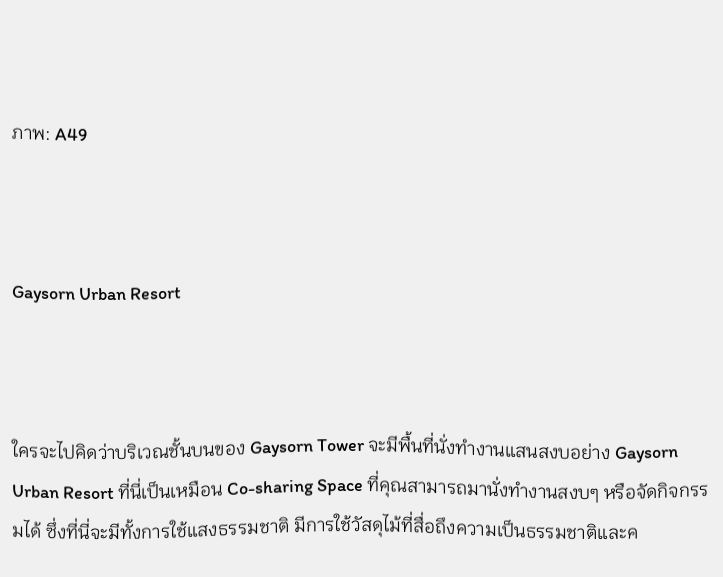ภาพ: A49



Gaysorn Urban Resort



ใครจะไปคิดว่าบริเวณชั้นบนของ Gaysorn Tower จะมีพื้นที่นั่งทำงานแสนสงบอย่าง Gaysorn Urban Resort ที่นี่เป็นเหมือน Co-sharing Space ที่คุณสามารถมานั่งทำงานสงบๆ หรือจัดกิจกรรมได้ ซึ่งที่นี่จะมีทั้งการใช้แสงธรรมชาติ มีการใช้วัสดุไม้ที่สื่อถึงความเป็นธรรมชาติและค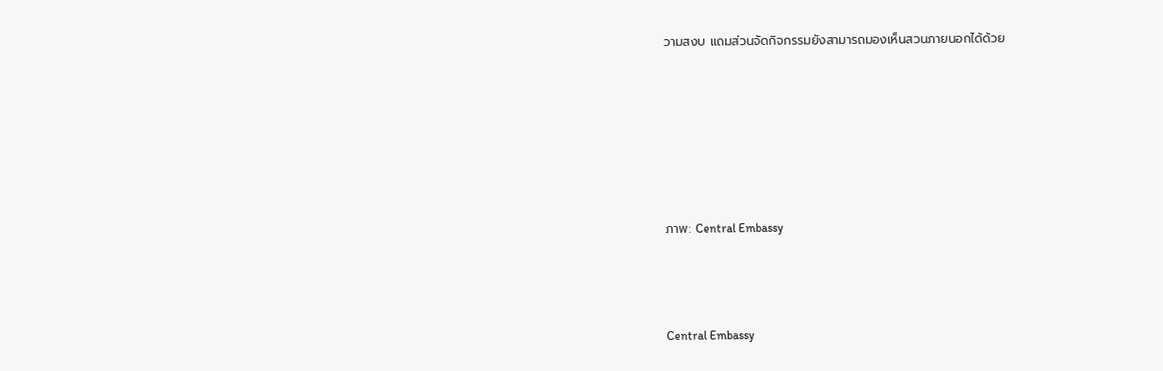วามสงบ แถมส่วนจัดกิจกรรมยังสามารถมองเห็นสวนภายนอกได้ด้วย






ภาพ: Central Embassy



Central Embassy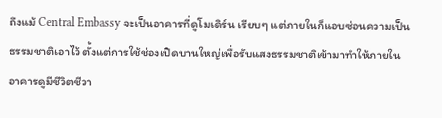ถึงแม้ Central Embassy จะเป็นอาคารที่ดูโมเดิร์น เรียบๆ แต่ภายในก็แอบซ่อนความเป็นธรรมชาติเอาไว้ ตั้งแต่การใช้ช่องเปิดบานใหญ่เพื่อรับแสงธรรมชาติเข้ามาทำให้ภายในอาคารดูมีชีวิตชีวา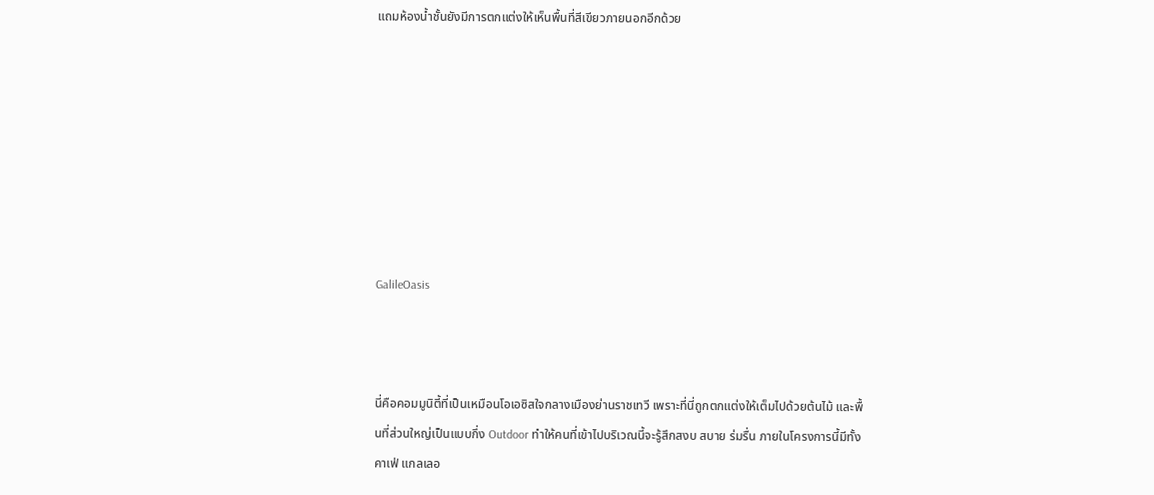แถมห้องน้ำชั้นยังมีการตกแต่งให้เห็นพื้นที่สีเขียวภายนอกอีกด้วย








GalileOasis



นี่คือคอมมูนิตี้ที่เป็นเหมือนโอเอซิสใจกลางเมืองย่านราชเทวี เพราะที่นี่ถูกตกแต่งให้เต็มไปด้วยต้นไม้ และพื้นที่ส่วนใหญ่เป็นแบบกึ่ง Outdoor ทำให้คนที่เข้าไปบริเวณนี้จะรู้สึกสงบ สบาย ร่มรื่น ภายในโครงการนี้มีทั้งคาเฟ่ แกลเลอ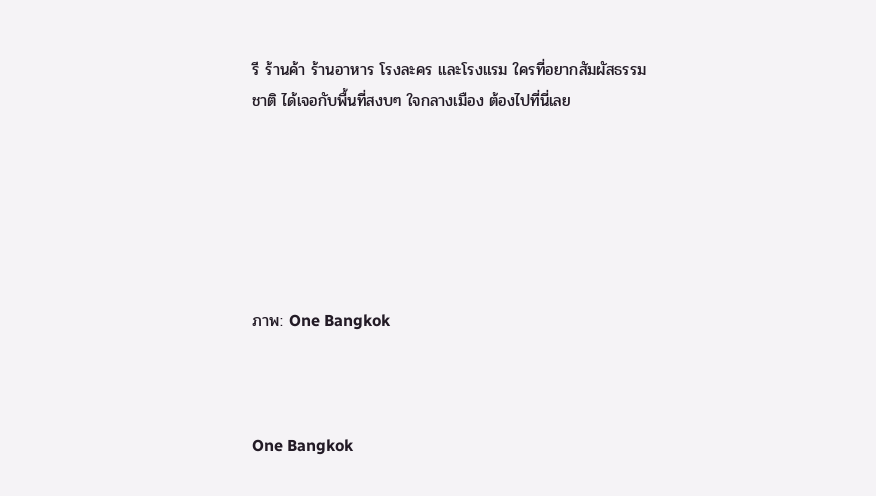รี ร้านค้า ร้านอาหาร โรงละคร และโรงแรม ใครที่อยากสัมผัสธรรมชาติ ได้เจอกับพื้นที่สงบๆ ใจกลางเมือง ต้องไปที่นี่เลย






ภาพ: One Bangkok



One Bangkok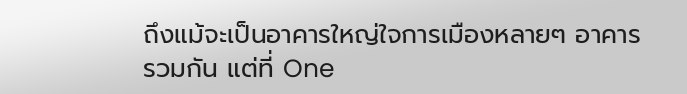ถึงแม้จะเป็นอาคารใหญ่ใจการเมืองหลายๆ อาคารรวมกัน แต่ที่ One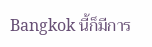Bangkok นี้ก็มีการ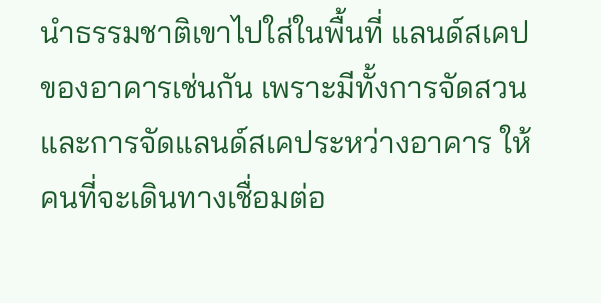นำธรรมชาติเขาไปใส่ในพื้นที่ แลนด์สเคปของอาคารเช่นกัน เพราะมีทั้งการจัดสวน และการจัดแลนด์สเคประหว่างอาคาร ให้คนที่จะเดินทางเชื่อมต่อ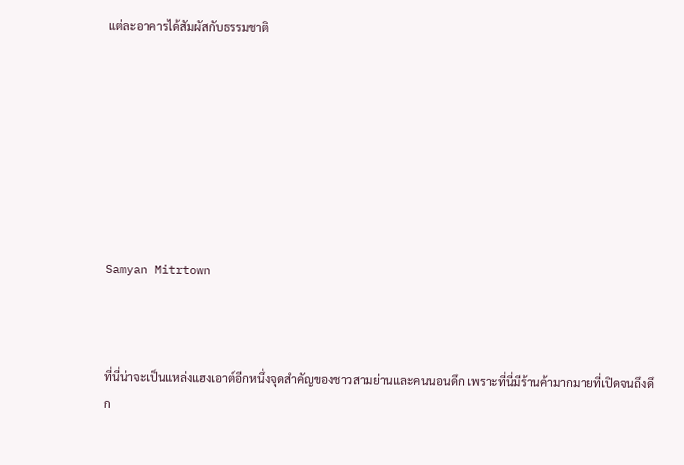แต่ละอาคารได้สัมผัสกับธรรมชาติ








Samyan Mitrtown



ที่นี่น่าจะเป็นแหล่งแฮงเอาต์อีกหนึ่งจุดสำคัญของชาวสามย่านและคนนอนดึก เพราะที่นี่มีร้านค้ามากมายที่เปิดจนถึงดึก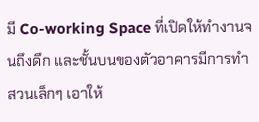มี Co-working Space ที่เปิดให้ทำงานจนถึงดึก และชั้นบนของตัวอาคารมีการทำสวนเล็กๆ เอาให้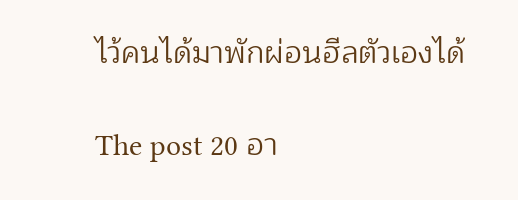ไว้คนได้มาพักผ่อนฮีลตัวเองได้

The post 20 อา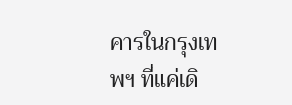คารในกรุงเทพฯ ที่แค่เดิ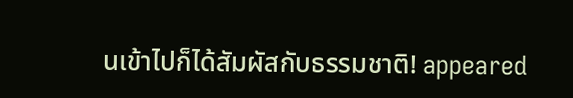นเข้าไปก็ได้สัมผัสกับธรรมชาติ! appeared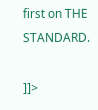first on THE STANDARD.

]]>